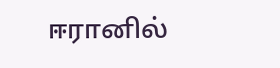ஈரானில்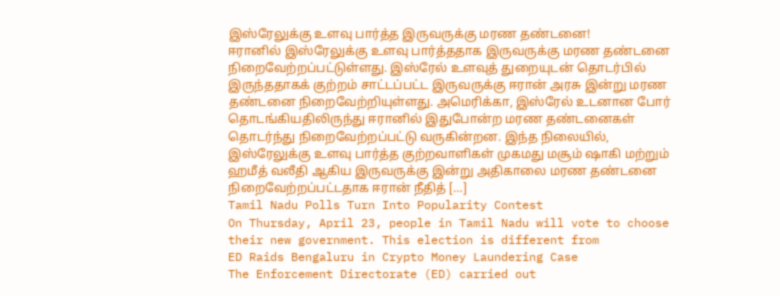இஸ்ரேலுக்கு உளவு பார்த்த இருவருக்கு மரண தண்டனை!
ஈரானில் இஸ்ரேலுக்கு உளவு பார்த்ததாக இருவருக்கு மரண தண்டனை நிறைவேற்றப்பட்டுள்ளது. இஸ்ரேல் உளவுத் துறையுடன் தொடர்பில் இருந்ததாகக் குற்றம் சாட்டப்பட்ட இருவருக்கு ஈரான் அரசு இன்று மரண தண்டனை நிறைவேற்றியுள்ளது. அமெரிக்கா, இஸ்ரேல் உடனான போர் தொடங்கியதிலிருந்து ஈரானில் இதுபோன்ற மரண தண்டனைகள் தொடர்ந்து நிறைவேற்றப்பட்டு வருகின்றன. இந்த நிலையில், இஸ்ரேலுக்கு உளவு பார்த்த குற்றவாளிகள் முகமது மசூம் ஷாகி மற்றும் ஹமீத் வலீதி ஆகிய இருவருக்கு இன்று அதிகாலை மரண தண்டனை நிறைவேற்றப்பட்டதாக ஈரான் நீதித் […]
Tamil Nadu Polls Turn Into Popularity Contest
On Thursday, April 23, people in Tamil Nadu will vote to choose their new government. This election is different from
ED Raids Bengaluru in Crypto Money Laundering Case
The Enforcement Directorate (ED) carried out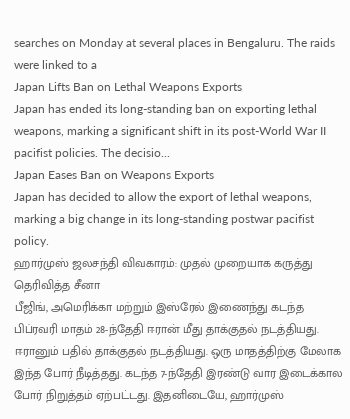searches on Monday at several places in Bengaluru. The raids were linked to a
Japan Lifts Ban on Lethal Weapons Exports
Japan has ended its long-standing ban on exporting lethal weapons, marking a significant shift in its post-World War II pacifist policies. The decisio...
Japan Eases Ban on Weapons Exports
Japan has decided to allow the export of lethal weapons, marking a big change in its long-standing postwar pacifist policy.
ஹார்முஸ் ஜலசந்தி விவகாரம்: முதல் முறையாக கருத்து தெரிவித்த சீனா
பீஜிங், அமெரிக்கா மற்றும் இஸ்ரேல் இணைந்து கடந்த பிப்ரவரி மாதம் 28-ந்தேதி ஈரான் மீது தாக்குதல் நடத்தியது. ஈரானும் பதில் தாக்குதல் நடத்தியது. ஒரு மாதத்திற்கு மேலாக இந்த போர் நீடித்தது. கடந்த 7-ந்தேதி இரண்டு வார இடைக்கால போர் நிறுத்தம் ஏற்பட்டது. இதனிடையே, ஹார்முஸ்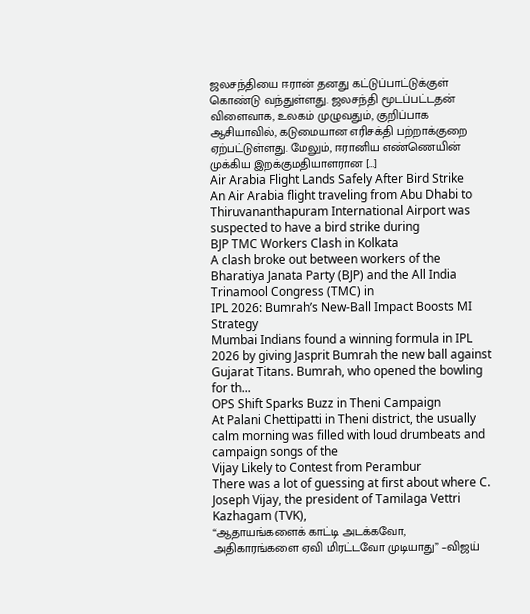ஜலசந்தியை ஈரான் தனது கட்டுப்பாட்டுக்குள் கொண்டு வந்துள்ளது. ஜலசந்தி மூடப்பட்டதன் விளைவாக, உலகம் முழுவதும், குறிப்பாக ஆசியாவில், கடுமையான எரிசக்தி பற்றாக்குறை ஏற்பட்டுள்ளது. மேலும், ஈரானிய எண்ணெயின் முக்கிய இறக்குமதியாளரான […]
Air Arabia Flight Lands Safely After Bird Strike
An Air Arabia flight traveling from Abu Dhabi to Thiruvananthapuram International Airport was suspected to have a bird strike during
BJP TMC Workers Clash in Kolkata
A clash broke out between workers of the Bharatiya Janata Party (BJP) and the All India Trinamool Congress (TMC) in
IPL 2026: Bumrah’s New-Ball Impact Boosts MI Strategy
Mumbai Indians found a winning formula in IPL 2026 by giving Jasprit Bumrah the new ball against Gujarat Titans. Bumrah, who opened the bowling for th...
OPS Shift Sparks Buzz in Theni Campaign
At Palani Chettipatti in Theni district, the usually calm morning was filled with loud drumbeats and campaign songs of the
Vijay Likely to Contest from Perambur
There was a lot of guessing at first about where C. Joseph Vijay, the president of Tamilaga Vettri Kazhagam (TVK),
“ஆதாயங்களைக் காட்டி அடக்கவோ, அதிகாரங்களை ஏவி மிரட்டவோ முடியாது” –விஜய்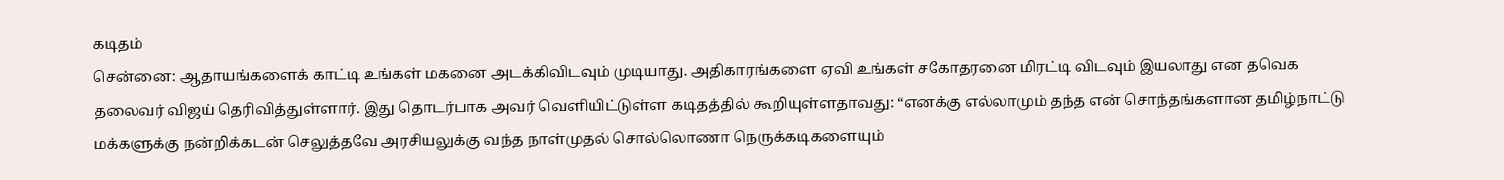கடிதம்
சென்னை: ஆதாயங்களைக் காட்டி உங்கள் மகனை அடக்கிவிடவும் முடியாது. அதிகாரங்களை ஏவி உங்கள் சகோதரனை மிரட்டி விடவும் இயலாது என தவெக தலைவர் விஜய் தெரிவித்துள்ளார். இது தொடர்பாக அவர் வெளியிட்டுள்ள கடிதத்தில் கூறியுள்ளதாவது: “எனக்கு எல்லாமும் தந்த என் சொந்தங்களான தமிழ்நாட்டு மக்களுக்கு நன்றிக்கடன் செலுத்தவே அரசியலுக்கு வந்த நாள்முதல் சொல்லொணா நெருக்கடிகளையும்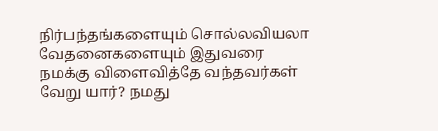நிர்பந்தங்களையும் சொல்லவியலா வேதனைகளையும் இதுவரை நமக்கு விளைவித்தே வந்தவர்கள் வேறு யார்? நமது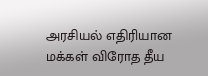அரசியல் எதிரியான மக்கள் விரோத தீய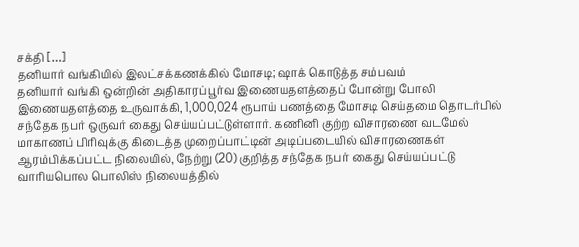சக்தி […]
தனியார் வங்கியில் இலட்சக்கணக்கில் மோசடி; ஷாக் கொடுத்த சம்பவம்
தனியார் வங்கி ஒன்றின் அதிகாரப்பூர்வ இணையதளத்தைப் போன்று போலி இணையதளத்தை உருவாக்கி, 1,000,024 ரூபாய் பணத்தை மோசடி செய்தமை தொடர்பில் சந்தேக நபர் ஒருவர் கைது செய்யப்பட்டுள்ளார். கணினி குற்ற விசாரணை வடமேல் மாகாணப் பிரிவுக்கு கிடைத்த முறைப்பாட்டின் அடிப்படையில் விசாரணைகள் ஆரம்பிக்கப்பட்ட நிலையில், நேற்று (20) குறித்த சந்தேக நபர் கைது செய்யப்பட்டு வாரியபொல பொலிஸ் நிலையத்தில்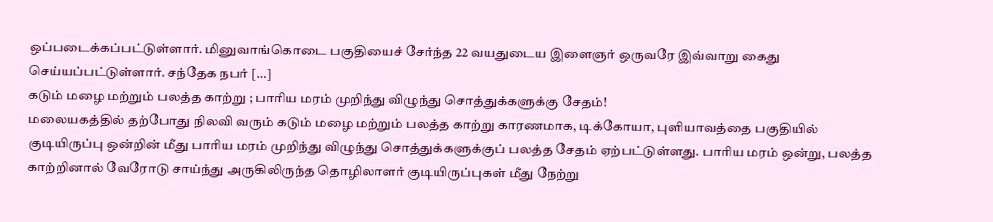ஒப்படைக்கப்பட்டுள்ளார். மினுவாங்கொடை பகுதியைச் சேர்ந்த 22 வயதுடைய இளைஞர் ஒருவரே இவ்வாறு கைது செய்யப்பட்டுள்ளார். சந்தேக நபர் […]
கடும் மழை மற்றும் பலத்த காற்று ; பாரிய மரம் முறிந்து விழுந்து சொத்துக்களுக்கு சேதம்!
மலையகத்தில் தற்போது நிலவி வரும் கடும் மழை மற்றும் பலத்த காற்று காரணமாக, டிக்கோயா, புளியாவத்தை பகுதியில் குடியிருப்பு ஒன்றின் மீது பாரிய மரம் முறிந்து விழுந்து சொத்துக்களுக்குப் பலத்த சேதம் ஏற்பட்டுள்ளது. பாரிய மரம் ஒன்று, பலத்த காற்றினால் வேரோடு சாய்ந்து அருகிலிருந்த தொழிலாளர் குடியிருப்புகள் மீது நேற்று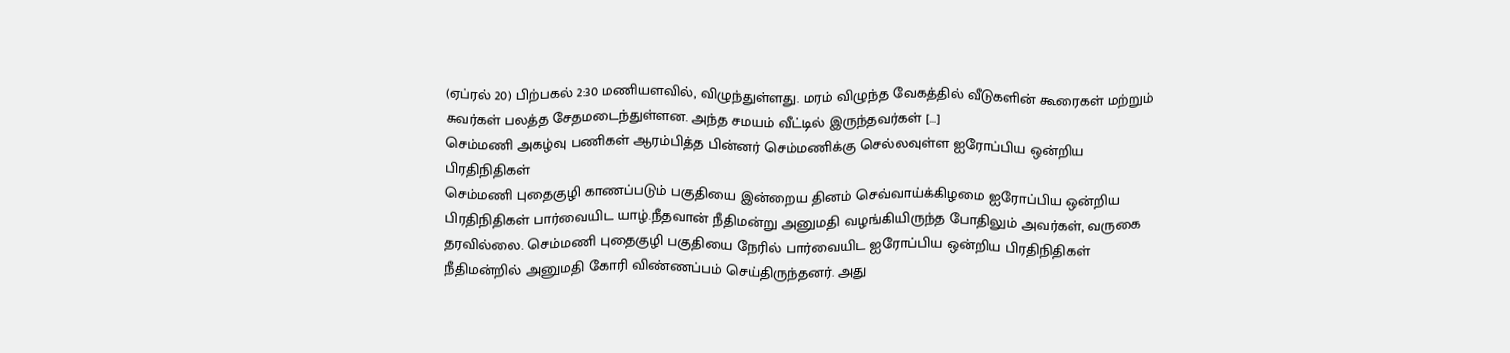(ஏப்ரல் 20) பிற்பகல் 2:30 மணியளவில், விழுந்துள்ளது. மரம் விழுந்த வேகத்தில் வீடுகளின் கூரைகள் மற்றும் சுவர்கள் பலத்த சேதமடைந்துள்ளன. அந்த சமயம் வீட்டில் இருந்தவர்கள் […]
செம்மணி அகழ்வு பணிகள் ஆரம்பித்த பின்னர் செம்மணிக்கு செல்லவுள்ள ஐரோப்பிய ஒன்றிய பிரதிநிதிகள்
செம்மணி புதைகுழி காணப்படும் பகுதியை இன்றைய தினம் செவ்வாய்க்கிழமை ஐரோப்பிய ஒன்றிய பிரதிநிதிகள் பார்வையிட யாழ்.நீதவான் நீதிமன்று அனுமதி வழங்கியிருந்த போதிலும் அவர்கள், வருகை தரவில்லை. செம்மணி புதைகுழி பகுதியை நேரில் பார்வையிட ஐரோப்பிய ஒன்றிய பிரதிநிதிகள் நீதிமன்றில் அனுமதி கோரி விண்ணப்பம் செய்திருந்தனர். அது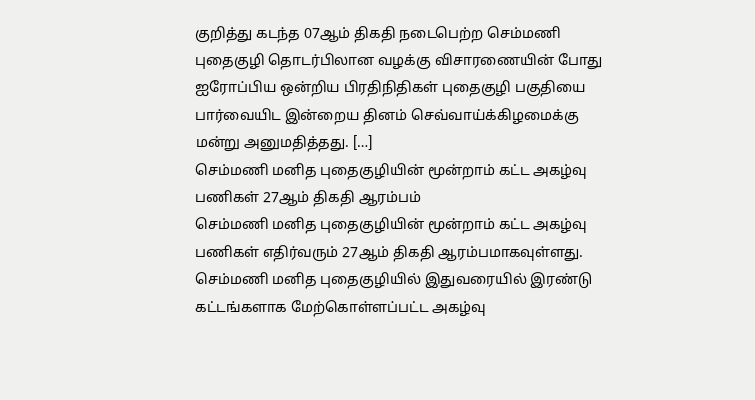குறித்து கடந்த 07ஆம் திகதி நடைபெற்ற செம்மணி புதைகுழி தொடர்பிலான வழக்கு விசாரணையின் போது ஐரோப்பிய ஒன்றிய பிரதிநிதிகள் புதைகுழி பகுதியை பார்வையிட இன்றைய தினம் செவ்வாய்க்கிழமைக்கு மன்று அனுமதித்தது. […]
செம்மணி மனித புதைகுழியின் மூன்றாம் கட்ட அகழ்வு பணிகள் 27ஆம் திகதி ஆரம்பம்
செம்மணி மனித புதைகுழியின் மூன்றாம் கட்ட அகழ்வு பணிகள் எதிர்வரும் 27ஆம் திகதி ஆரம்பமாகவுள்ளது. செம்மணி மனித புதைகுழியில் இதுவரையில் இரண்டு கட்டங்களாக மேற்கொள்ளப்பட்ட அகழ்வு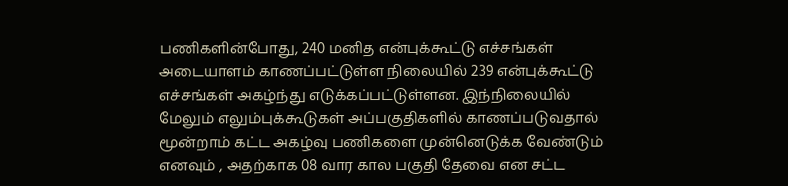பணிகளின்போது, 240 மனித என்புக்கூட்டு எச்சங்கள் அடையாளம் காணப்பட்டுள்ள நிலையில் 239 என்புக்கூட்டு எச்சங்கள் அகழ்ந்து எடுக்கப்பட்டுள்ளன. இந்நிலையில் மேலும் எலும்புக்கூடுகள் அப்பகுதிகளில் காணப்படுவதால் மூன்றாம் கட்ட அகழ்வு பணிகளை முன்னெடுக்க வேண்டும் எனவும் , அதற்காக 08 வார கால பகுதி தேவை என சட்ட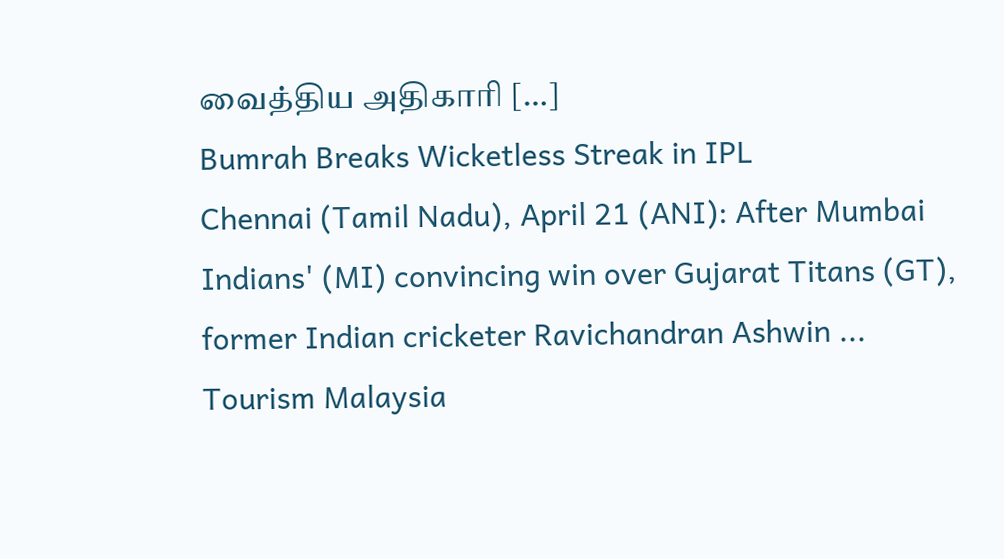வைத்திய அதிகாரி […]
Bumrah Breaks Wicketless Streak in IPL
Chennai (Tamil Nadu), April 21 (ANI): After Mumbai Indians' (MI) convincing win over Gujarat Titans (GT), former Indian cricketer Ravichandran Ashwin ...
Tourism Malaysia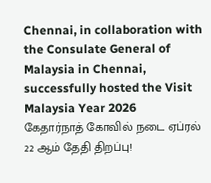Chennai, in collaboration with the Consulate General of Malaysia in Chennai, successfully hosted the Visit Malaysia Year 2026
கேதார்நாத் கோவில் நடை ஏப்ரல் 22 ஆம் தேதி திறப்பு!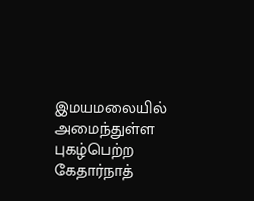இமயமலையில் அமைந்துள்ள புகழ்பெற்ற கேதார்நாத்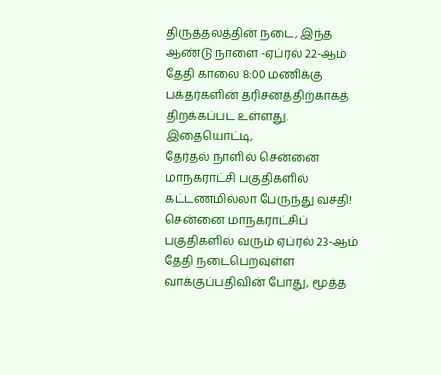திருத்தலத்தின் நடை, இந்த ஆண்டு நாளை -ஏப்ரல் 22-ஆம் தேதி காலை 8:00 மணிக்கு பக்தர்களின் தரிசனத்திற்காகத் திறக்கப்பட உள்ளது. இதையொட்டி,
தேர்தல் நாளில் சென்னை மாநகராட்சி பகுதிகளில் கட்டணமில்லா பேருந்து வசதி!
சென்னை மாநகராட்சிப் பகுதிகளில் வரும் ஏப்ரல் 23-ஆம் தேதி நடைபெறவுள்ள வாக்குப்பதிவின் போது, மூத்த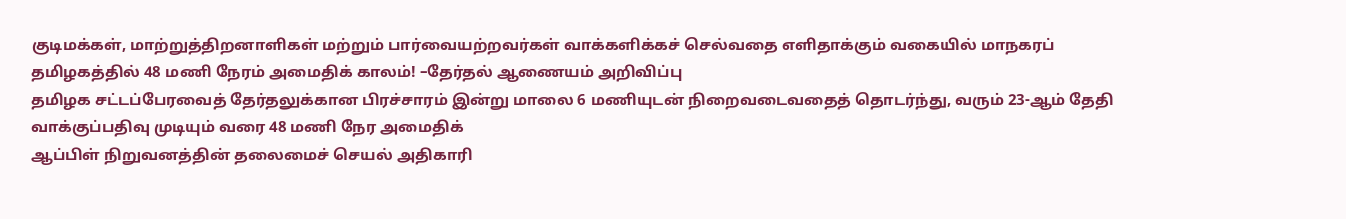குடிமக்கள், மாற்றுத்திறனாளிகள் மற்றும் பார்வையற்றவர்கள் வாக்களிக்கச் செல்வதை எளிதாக்கும் வகையில் மாநகரப்
தமிழகத்தில் 48 மணி நேரம் அமைதிக் காலம்! –தேர்தல் ஆணையம் அறிவிப்பு
தமிழக சட்டப்பேரவைத் தேர்தலுக்கான பிரச்சாரம் இன்று மாலை 6 மணியுடன் நிறைவடைவதைத் தொடர்ந்து, வரும் 23-ஆம் தேதி வாக்குப்பதிவு முடியும் வரை 48 மணி நேர அமைதிக்
ஆப்பிள் நிறுவனத்தின் தலைமைச் செயல் அதிகாரி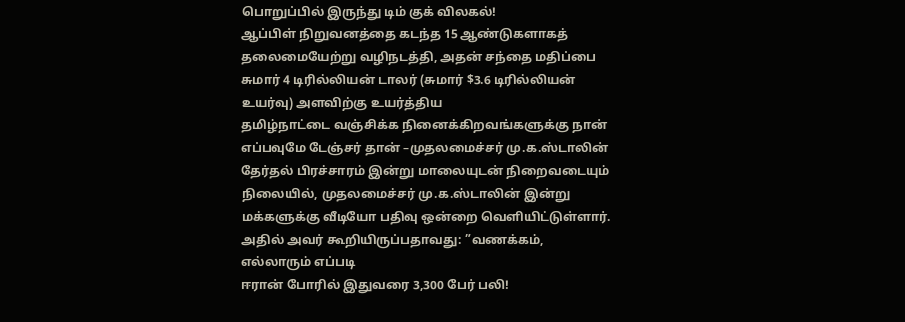பொறுப்பில் இருந்து டிம் குக் விலகல்!
ஆப்பிள் நிறுவனத்தை கடந்த 15 ஆண்டுகளாகத் தலைமையேற்று வழிநடத்தி, அதன் சந்தை மதிப்பை சுமார் 4 டிரில்லியன் டாலர் (சுமார் $3.6 டிரில்லியன் உயர்வு) அளவிற்கு உயர்த்திய
தமிழ்நாட்டை வஞ்சிக்க நினைக்கிறவங்களுக்கு நான் எப்பவுமே டேஞ்சர் தான் –முதலமைச்சர் மு.க.ஸ்டாலின்
தேர்தல் பிரச்சாரம் இன்று மாலையுடன் நிறைவடையும் நிலையில், முதலமைச்சர் மு.க.ஸ்டாலின் இன்று மக்களுக்கு வீடியோ பதிவு ஒன்றை வெளியிட்டுள்ளார். அதில் அவர் கூறியிருப்பதாவது: ”வணக்கம், எல்லாரும் எப்படி
ஈரான் போரில் இதுவரை 3,300 பேர் பலி!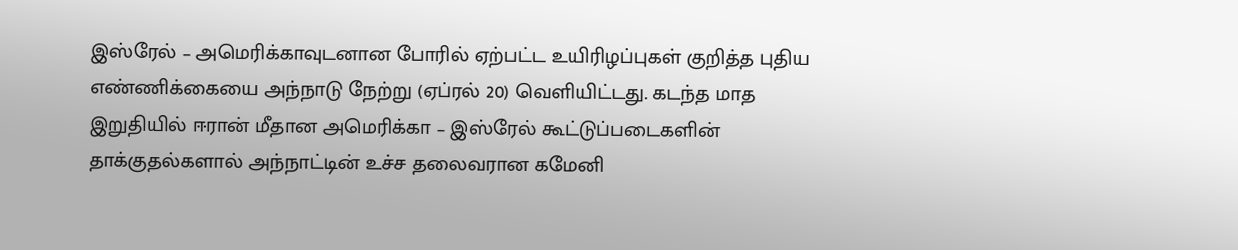இஸ்ரேல் – அமெரிக்காவுடனான போரில் ஏற்பட்ட உயிரிழப்புகள் குறித்த புதிய எண்ணிக்கையை அந்நாடு நேற்று (ஏப்ரல் 20) வெளியிட்டது. கடந்த மாத இறுதியில் ஈரான் மீதான அமெரிக்கா – இஸ்ரேல் கூட்டுப்படைகளின் தாக்குதல்களால் அந்நாட்டின் உச்ச தலைவரான கமேனி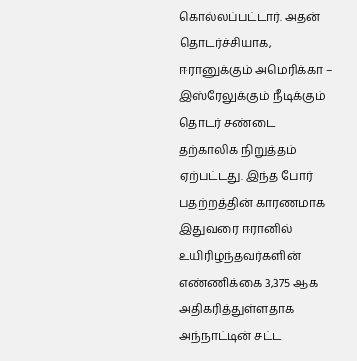கொல்லப்பட்டார். அதன் தொடர்ச்சியாக, ஈரானுக்கும் அமெரிக்கா – இஸ்ரேலுக்கும் நீடிக்கும் தொடர் சண்டை தற்காலிக நிறுத்தம் ஏற்பட்டது. இந்த போர் பதற்றத்தின் காரணமாக இதுவரை ஈரானில் உயிரிழந்தவர்களின் எண்ணிக்கை 3,375 ஆக அதிகரித்துள்ளதாக அந்நாட்டின் சட்ட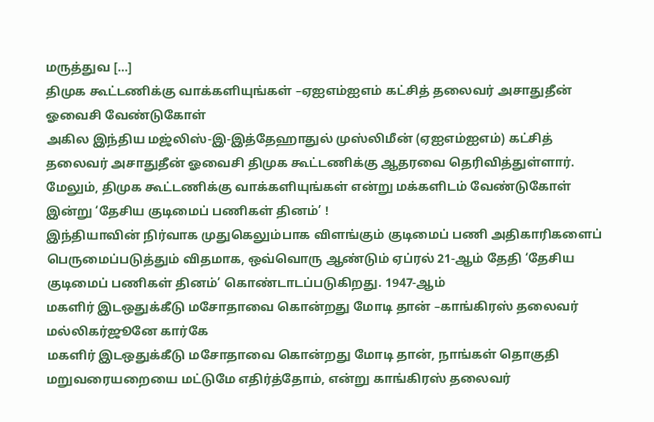மருத்துவ […]
திமுக கூட்டணிக்கு வாக்களியுங்கள் –ஏஐஎம்ஐஎம் கட்சித் தலைவர் அசாதுதீன் ஓவைசி வேண்டுகோள்
அகில இந்திய மஜ்லிஸ்-இ-இத்தேஹாதுல் முஸ்லிமீன் (ஏஐஎம்ஐஎம்) கட்சித் தலைவர் அசாதுதீன் ஓவைசி திமுக கூட்டணிக்கு ஆதரவை தெரிவித்துள்ளார். மேலும், திமுக கூட்டணிக்கு வாக்களியுங்கள் என்று மக்களிடம் வேண்டுகோள்
இன்று ‘தேசிய குடிமைப் பணிகள் தினம்’ !
இந்தியாவின் நிர்வாக முதுகெலும்பாக விளங்கும் குடிமைப் பணி அதிகாரிகளைப் பெருமைப்படுத்தும் விதமாக, ஒவ்வொரு ஆண்டும் ஏப்ரல் 21-ஆம் தேதி ‘தேசிய குடிமைப் பணிகள் தினம்’ கொண்டாடப்படுகிறது. 1947-ஆம்
மகளிர் இடஒதுக்கீடு மசோதாவை கொன்றது மோடி தான் –காங்கிரஸ் தலைவர் மல்லிகர்ஜூனே கார்கே
மகளிர் இடஒதுக்கீடு மசோதாவை கொன்றது மோடி தான், நாங்கள் தொகுதி மறுவரையறையை மட்டுமே எதிர்த்தோம், என்று காங்கிரஸ் தலைவர்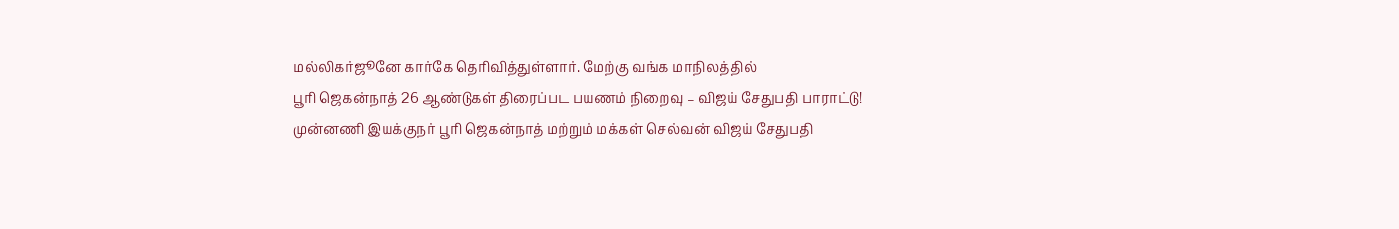மல்லிகர்ஜூனே கார்கே தெரிவித்துள்ளார். மேற்கு வங்க மாநிலத்தில்
பூரி ஜெகன்நாத் 26 ஆண்டுகள் திரைப்பட பயணம் நிறைவு – விஜய் சேதுபதி பாராட்டு!
முன்னணி இயக்குநர் பூரி ஜெகன்நாத் மற்றும் மக்கள் செல்வன் விஜய் சேதுபதி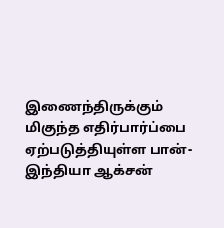இணைந்திருக்கும் மிகுந்த எதிர்பார்ப்பை ஏற்படுத்தியுள்ள பான்-இந்தியா ஆக்சன்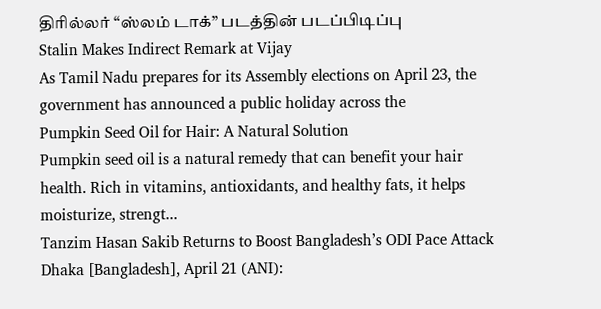திரில்லர் “ஸ்லம் டாக்” படத்தின் படப்பிடிப்பு
Stalin Makes Indirect Remark at Vijay
As Tamil Nadu prepares for its Assembly elections on April 23, the government has announced a public holiday across the
Pumpkin Seed Oil for Hair: A Natural Solution
Pumpkin seed oil is a natural remedy that can benefit your hair health. Rich in vitamins, antioxidants, and healthy fats, it helps moisturize, strengt...
Tanzim Hasan Sakib Returns to Boost Bangladesh’s ODI Pace Attack
Dhaka [Bangladesh], April 21 (ANI):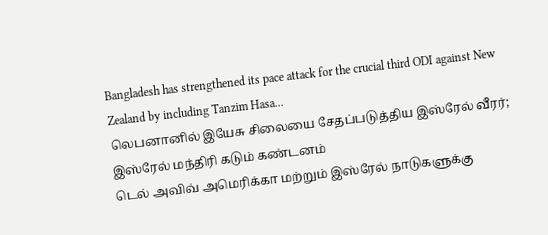Bangladesh has strengthened its pace attack for the crucial third ODI against New Zealand by including Tanzim Hasa...
லெபனானில் இயேசு சிலையை சேதப்படுத்திய இஸ்ரேல் வீரர்; இஸ்ரேல் மந்திரி கடும் கண்டனம்
டெல் அவிவ் அமெரிக்கா மற்றும் இஸ்ரேல் நாடுகளுக்கு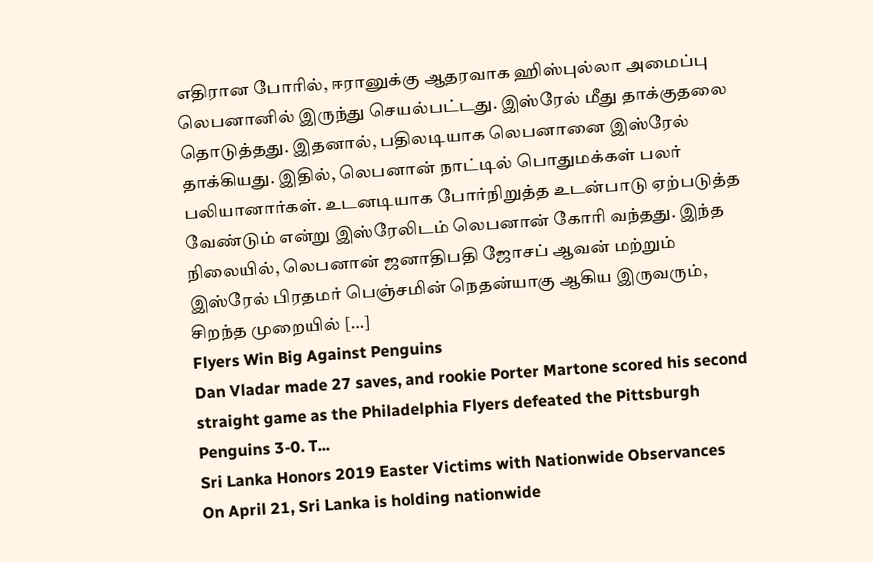எதிரான போரில், ஈரானுக்கு ஆதரவாக ஹிஸ்புல்லா அமைப்பு லெபனானில் இருந்து செயல்பட்டது. இஸ்ரேல் மீது தாக்குதலை தொடுத்தது. இதனால், பதிலடியாக லெபனானை இஸ்ரேல் தாக்கியது. இதில், லெபனான் நாட்டில் பொதுமக்கள் பலர் பலியானார்கள். உடனடியாக போர்நிறுத்த உடன்பாடு ஏற்படுத்த வேண்டும் என்று இஸ்ரேலிடம் லெபனான் கோரி வந்தது. இந்த நிலையில், லெபனான் ஜனாதிபதி ஜோசப் ஆவன் மற்றும் இஸ்ரேல் பிரதமர் பெஞ்சமின் நெதன்யாகு ஆகிய இருவரும், சிறந்த முறையில் […]
Flyers Win Big Against Penguins
Dan Vladar made 27 saves, and rookie Porter Martone scored his second straight game as the Philadelphia Flyers defeated the Pittsburgh Penguins 3-0. T...
Sri Lanka Honors 2019 Easter Victims with Nationwide Observances
On April 21, Sri Lanka is holding nationwide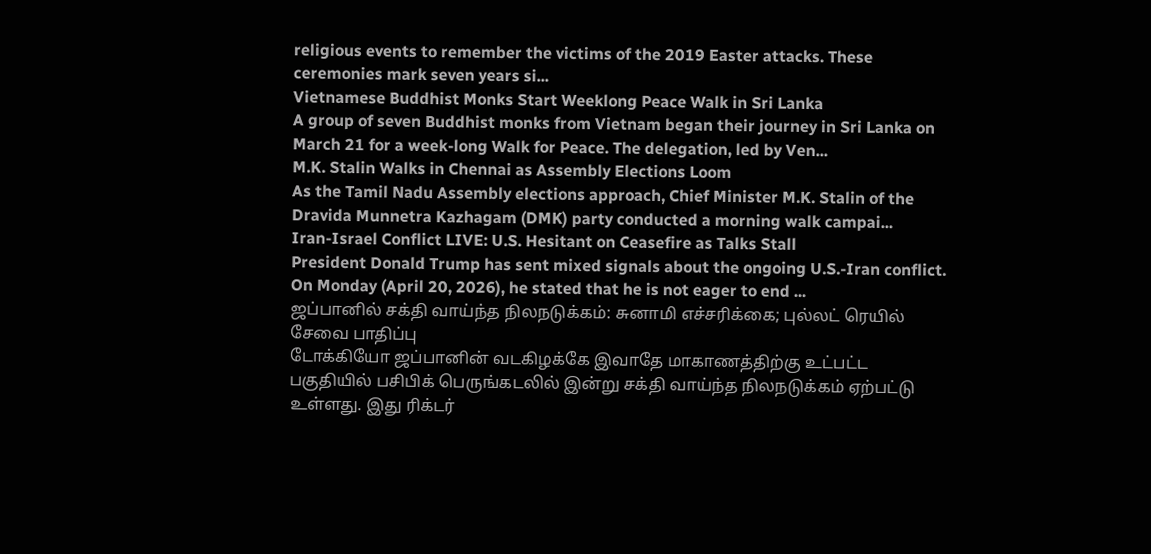religious events to remember the victims of the 2019 Easter attacks. These ceremonies mark seven years si...
Vietnamese Buddhist Monks Start Weeklong Peace Walk in Sri Lanka
A group of seven Buddhist monks from Vietnam began their journey in Sri Lanka on March 21 for a week-long Walk for Peace. The delegation, led by Ven...
M.K. Stalin Walks in Chennai as Assembly Elections Loom
As the Tamil Nadu Assembly elections approach, Chief Minister M.K. Stalin of the Dravida Munnetra Kazhagam (DMK) party conducted a morning walk campai...
Iran-Israel Conflict LIVE: U.S. Hesitant on Ceasefire as Talks Stall
President Donald Trump has sent mixed signals about the ongoing U.S.-Iran conflict. On Monday (April 20, 2026), he stated that he is not eager to end ...
ஜப்பானில் சக்தி வாய்ந்த நிலநடுக்கம்: சுனாமி எச்சரிக்கை; புல்லட் ரெயில் சேவை பாதிப்பு
டோக்கியோ ஜப்பானின் வடகிழக்கே இவாதே மாகாணத்திற்கு உட்பட்ட பகுதியில் பசிபிக் பெருங்கடலில் இன்று சக்தி வாய்ந்த நிலநடுக்கம் ஏற்பட்டு உள்ளது. இது ரிக்டர்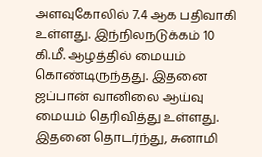அளவுகோலில் 7.4 ஆக பதிவாகி உள்ளது. இந்நிலநடுக்கம் 10 கி.மீ. ஆழத்தில் மையம் கொண்டிருந்தது. இதனை ஜப்பான் வானிலை ஆய்வு மையம் தெரிவித்து உள்ளது. இதனை தொடர்ந்து, சுனாமி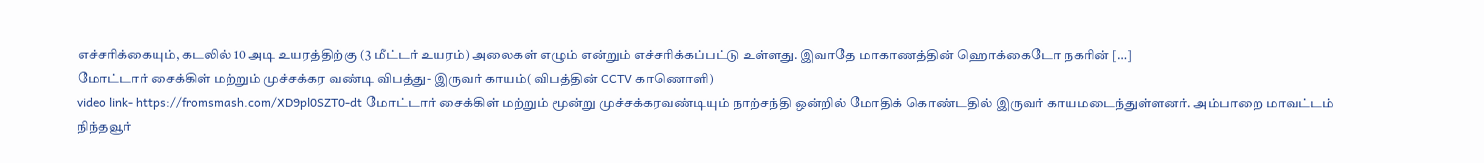எச்சரிக்கையும், கடலில் 10 அடி உயரத்திற்கு (3 மீட்டர் உயரம்) அலைகள் எழும் என்றும் எச்சரிக்கப்பட்டு உள்ளது. இவாதே மாகாணத்தின் ஹொக்கைடோ நகரின் […]
மோட்டார் சைக்கிள் மற்றும் முச்சக்கர வண்டி விபத்து- இருவர் காயம்( விபத்தின் CCTV காணொளி)
video link- https://fromsmash.com/XD9pl0SZT0-dt மோட்டார் சைக்கிள் மற்றும் மூன்று முச்சக்கரவண்டியும் நாற்சந்தி ஒன்றில் மோதிக் கொண்டதில் இருவர் காயமடைந்துள்ளனர். அம்பாறை மாவட்டம் நிந்தவூர்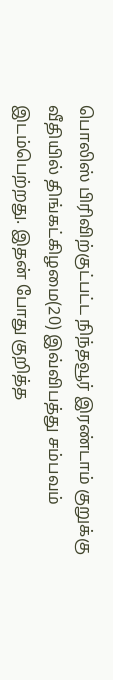பொலிஸ் பிரிவிற்குட்பட்ட நிந்தவூர் இரண்டாம் குறுக்கு வீதியில் திங்கட்கிழமை(20) இவ்விபத்து சம்பவம் இடம்பெற்றது. இதன் போது குறித்த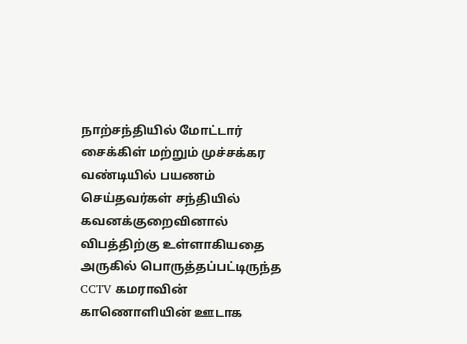நாற்சந்தியில் மோட்டார் சைக்கிள் மற்றும் முச்சக்கர வண்டியில் பயணம் செய்தவர்கள் சந்தியில் கவனக்குறைவினால் விபத்திற்கு உள்ளாகியதை அருகில் பொருத்தப்பட்டிருந்த CCTV கமராவின் காணொளியின் ஊடாக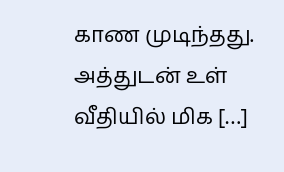காண முடிந்தது. அத்துடன் உள் வீதியில் மிக […]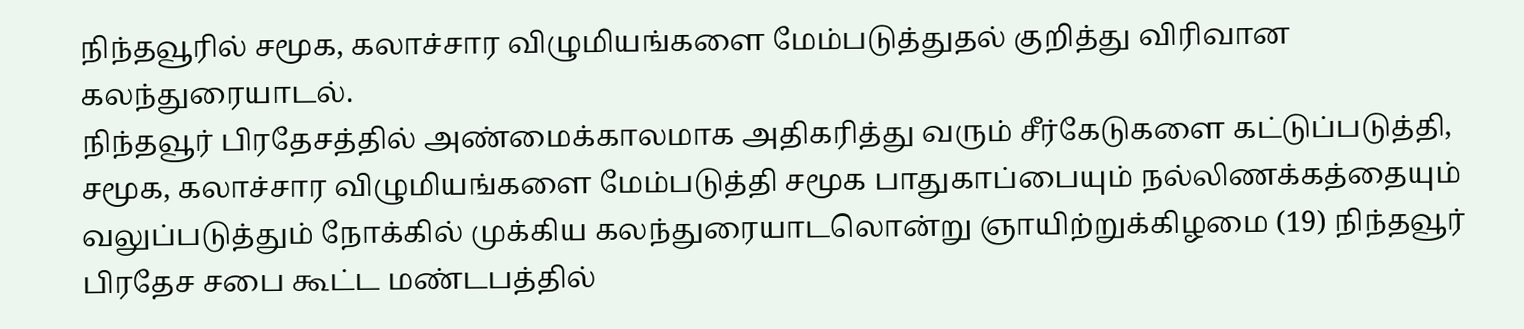நிந்தவூரில் சமூக, கலாச்சார விழுமியங்களை மேம்படுத்துதல் குறித்து விரிவான கலந்துரையாடல்.
நிந்தவூர் பிரதேசத்தில் அண்மைக்காலமாக அதிகரித்து வரும் சீர்கேடுகளை கட்டுப்படுத்தி, சமூக, கலாச்சார விழுமியங்களை மேம்படுத்தி சமூக பாதுகாப்பையும் நல்லிணக்கத்தையும் வலுப்படுத்தும் நோக்கில் முக்கிய கலந்துரையாடலொன்று ஞாயிற்றுக்கிழமை (19) நிந்தவூர் பிரதேச சபை கூட்ட மண்டபத்தில்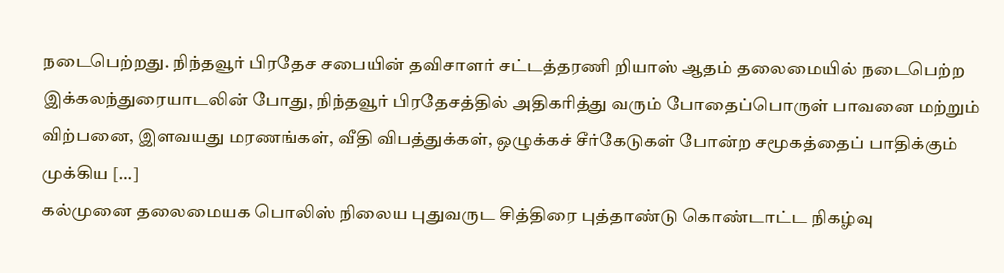நடைபெற்றது. நிந்தவூர் பிரதேச சபையின் தவிசாளர் சட்டத்தரணி றியாஸ் ஆதம் தலைமையில் நடைபெற்ற இக்கலந்துரையாடலின் போது, நிந்தவூர் பிரதேசத்தில் அதிகரித்து வரும் போதைப்பொருள் பாவனை மற்றும் விற்பனை, இளவயது மரணங்கள், வீதி விபத்துக்கள், ஒழுக்கச் சீர்கேடுகள் போன்ற சமூகத்தைப் பாதிக்கும் முக்கிய […]
கல்முனை தலைமையக பொலிஸ் நிலைய புதுவருட சித்திரை புத்தாண்டு கொண்டாட்ட நிகழ்வு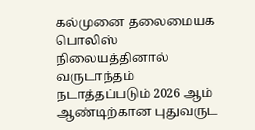கல்முனை தலைமையக பொலிஸ் நிலையத்தினால் வருடாந்தம் நடாத்தப்படும் 2026 ஆம் ஆண்டிற்கான புதுவருட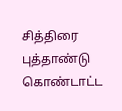சித்திரை புத்தாண்டு கொண்டாட்ட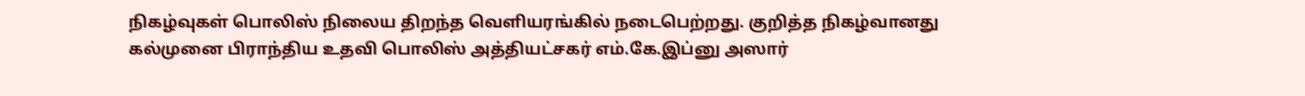நிகழ்வுகள் பொலிஸ் நிலைய திறந்த வெளியரங்கில் நடைபெற்றது. குறித்த நிகழ்வானது கல்முனை பிராந்திய உதவி பொலிஸ் அத்தியட்சகர் எம்.கே.இப்னு அஸார்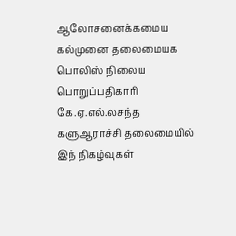ஆலோசனைக்கமைய கல்முனை தலைமையக பொலிஸ் நிலைய பொறுப்பதிகாரி கே.ஏ.எல்.லசந்த களுஆராச்சி தலைமையில் இந் நிகழ்வுகள்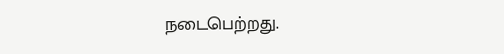நடைபெற்றது.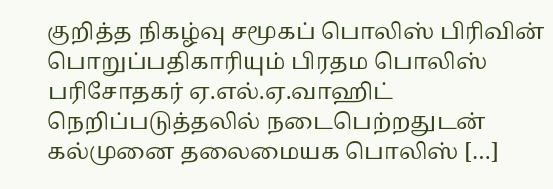குறித்த நிகழ்வு சமூகப் பொலிஸ் பிரிவின் பொறுப்பதிகாரியும் பிரதம பொலிஸ் பரிசோதகர் ஏ.எல்.ஏ.வாஹிட் நெறிப்படுத்தலில் நடைபெற்றதுடன் கல்முனை தலைமையக பொலிஸ் […]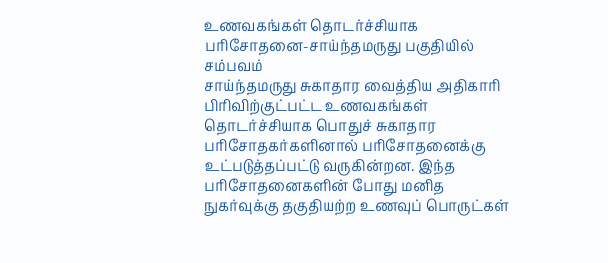உணவகங்கள் தொடர்ச்சியாக பரிசோதனை-சாய்ந்தமருது பகுதியில் சம்பவம்
சாய்ந்தமருது சுகாதார வைத்திய அதிகாரி பிரிவிற்குட்பட்ட உணவகங்கள் தொடர்ச்சியாக பொதுச் சுகாதார பரிசோதகர்களினால் பரிசோதனைக்கு உட்படுத்தப்பட்டு வருகின்றன. இந்த பரிசோதனைகளின் போது மனித நுகர்வுக்கு தகுதியற்ற உணவுப் பொருட்கள்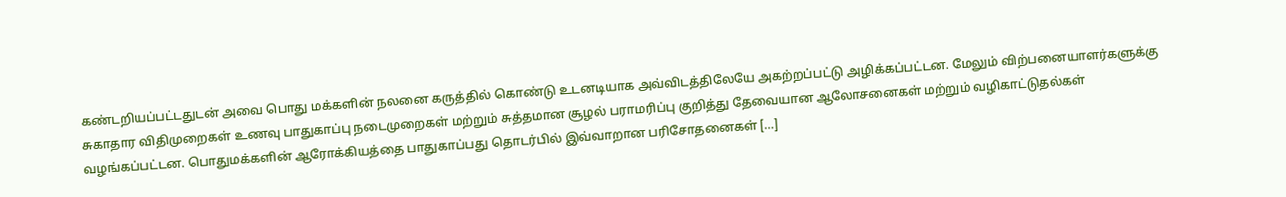கண்டறியப்பட்டதுடன் அவை பொது மக்களின் நலனை கருத்தில் கொண்டு உடனடியாக அவ்விடத்திலேயே அகற்றப்பட்டு அழிக்கப்பட்டன. மேலும் விற்பனையாளர்களுக்கு சுகாதார விதிமுறைகள் உணவு பாதுகாப்பு நடைமுறைகள் மற்றும் சுத்தமான சூழல் பராமரிப்பு குறித்து தேவையான ஆலோசனைகள் மற்றும் வழிகாட்டுதல்கள் வழங்கப்பட்டன. பொதுமக்களின் ஆரோக்கியத்தை பாதுகாப்பது தொடர்பில் இவ்வாறான பரிசோதனைகள் […]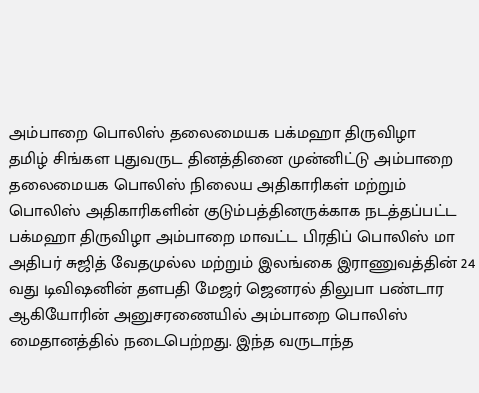அம்பாறை பொலிஸ் தலைமையக பக்மஹா திருவிழா
தமிழ் சிங்கள புதுவருட தினத்தினை முன்னிட்டு அம்பாறை தலைமையக பொலிஸ் நிலைய அதிகாரிகள் மற்றும் பொலிஸ் அதிகாரிகளின் குடும்பத்தினருக்காக நடத்தப்பட்ட பக்மஹா திருவிழா அம்பாறை மாவட்ட பிரதிப் பொலிஸ் மா அதிபர் சுஜித் வேதமுல்ல மற்றும் இலங்கை இராணுவத்தின் 24 வது டிவிஷனின் தளபதி மேஜர் ஜெனரல் திலுபா பண்டார ஆகியோரின் அனுசரணையில் அம்பாறை பொலிஸ் மைதானத்தில் நடைபெற்றது. இந்த வருடாந்த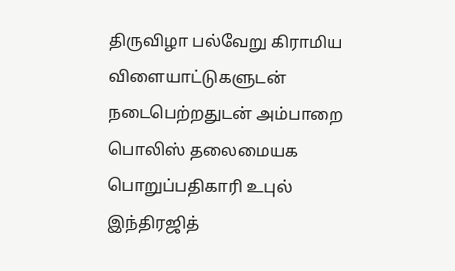திருவிழா பல்வேறு கிராமிய விளையாட்டுகளுடன் நடைபெற்றதுடன் அம்பாறை பொலிஸ் தலைமையக பொறுப்பதிகாரி உபுல் இந்திரஜித்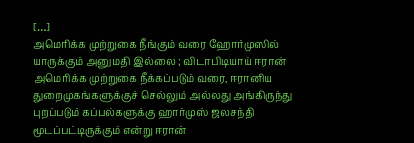[…]
அமெரிக்க முற்றுகை நீங்கும் வரை ஹோர்முஸில் யாருக்கும் அனுமதி இல்லை ; விடாபிடியாய் ஈரான்
அமெரிக்க முற்றுகை நீக்கப்படும் வரை, ஈரானிய துறைமுகங்களுக்குச் செல்லும் அல்லது அங்கிருந்து புறப்படும் கப்பல்களுக்கு ஹார்முஸ் ஜலசந்தி மூடப்பட்டிருக்கும் என்று ஈரான்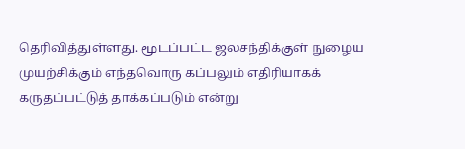தெரிவித்துள்ளது. மூடப்பட்ட ஜலசந்திக்குள் நுழைய முயற்சிக்கும் எந்தவொரு கப்பலும் எதிரியாகக் கருதப்பட்டுத் தாக்கப்படும் என்று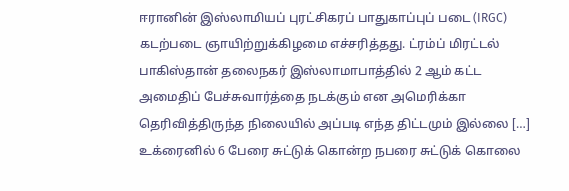ஈரானின் இஸ்லாமியப் புரட்சிகரப் பாதுகாப்புப் படை (IRGC) கடற்படை ஞாயிற்றுக்கிழமை எச்சரித்தது. ட்ரம்ப் மிரட்டல் பாகிஸ்தான் தலைநகர் இஸ்லாமாபாத்தில் 2 ஆம் கட்ட அமைதிப் பேச்சுவார்த்தை நடக்கும் என அமெரிக்கா தெரிவித்திருந்த நிலையில் அப்படி எந்த திட்டமும் இல்லை […]
உக்ரைனில் 6 பேரை சுட்டுக் கொன்ற நபரை சுட்டுக் கொலை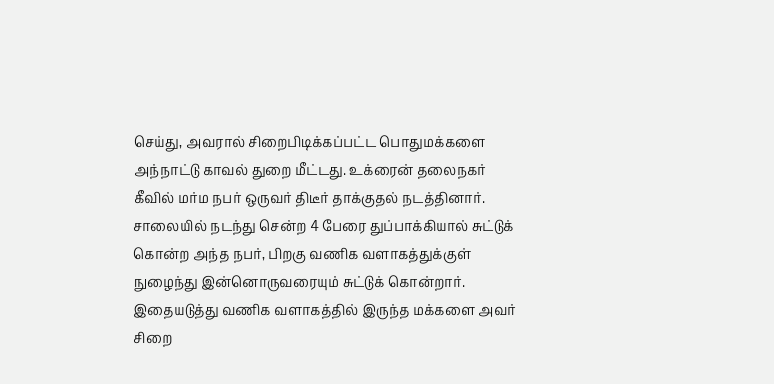செய்து, அவரால் சிறைபிடிக்கப்பட்ட பொதுமக்களை அந்நாட்டு காவல் துறை மீட்டது. உக்ரைன் தலைநகர் கீவில் மர்ம நபர் ஒருவர் திடீர் தாக்குதல் நடத்தினார். சாலையில் நடந்து சென்ற 4 பேரை துப்பாக்கியால் சுட்டுக் கொன்ற அந்த நபர், பிறகு வணிக வளாகத்துக்குள் நுழைந்து இன்னொருவரையும் சுட்டுக் கொன்றார். இதையடுத்து வணிக வளாகத்தில் இருந்த மக்களை அவர் சிறை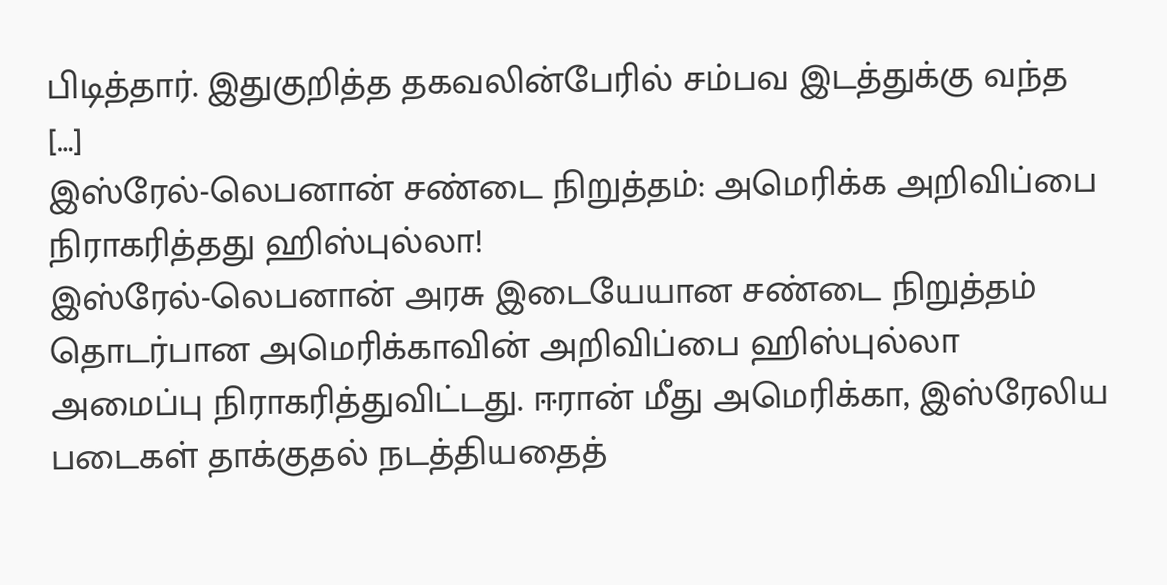பிடித்தார். இதுகுறித்த தகவலின்பேரில் சம்பவ இடத்துக்கு வந்த […]
இஸ்ரேல்-லெபனான் சண்டை நிறுத்தம்: அமெரிக்க அறிவிப்பை நிராகரித்தது ஹிஸ்புல்லா!
இஸ்ரேல்-லெபனான் அரசு இடையேயான சண்டை நிறுத்தம் தொடர்பான அமெரிக்காவின் அறிவிப்பை ஹிஸ்புல்லா அமைப்பு நிராகரித்துவிட்டது. ஈரான் மீது அமெரிக்கா, இஸ்ரேலிய படைகள் தாக்குதல் நடத்தியதைத்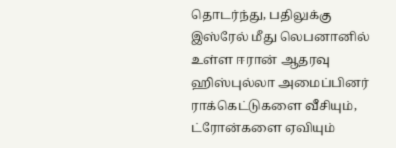தொடர்ந்து, பதிலுக்கு இஸ்ரேல் மீது லெபனானில் உள்ள ஈரான் ஆதரவு ஹிஸ்புல்லா அமைப்பினர் ராக்கெட்டுகளை வீசியும், ட்ரோன்களை ஏவியும்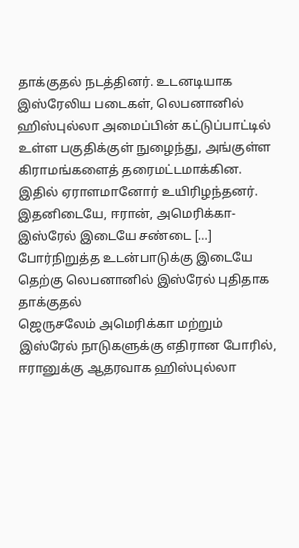தாக்குதல் நடத்தினர். உடனடியாக இஸ்ரேலிய படைகள், லெபனானில் ஹிஸ்புல்லா அமைப்பின் கட்டுப்பாட்டில் உள்ள பகுதிக்குள் நுழைந்து, அங்குள்ள கிராமங்களைத் தரைமட்டமாக்கின. இதில் ஏராளமானோர் உயிரிழந்தனர். இதனிடையே, ஈரான், அமெரிக்கா-இஸ்ரேல் இடையே சண்டை […]
போர்நிறுத்த உடன்பாடுக்கு இடையே தெற்கு லெபனானில் இஸ்ரேல் புதிதாக தாக்குதல்
ஜெருசலேம் அமெரிக்கா மற்றும் இஸ்ரேல் நாடுகளுக்கு எதிரான போரில், ஈரானுக்கு ஆதரவாக ஹிஸ்புல்லா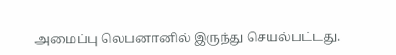அமைப்பு லெபனானில் இருந்து செயல்பட்டது.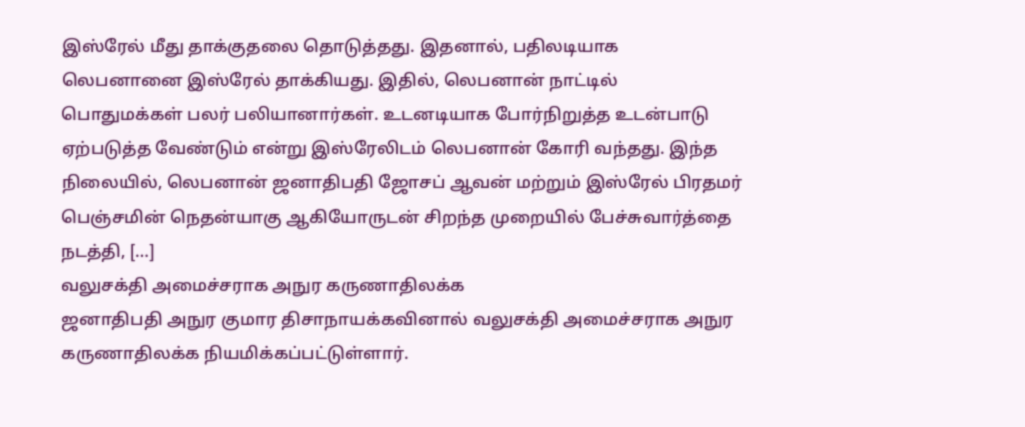இஸ்ரேல் மீது தாக்குதலை தொடுத்தது. இதனால், பதிலடியாக லெபனானை இஸ்ரேல் தாக்கியது. இதில், லெபனான் நாட்டில் பொதுமக்கள் பலர் பலியானார்கள். உடனடியாக போர்நிறுத்த உடன்பாடு ஏற்படுத்த வேண்டும் என்று இஸ்ரேலிடம் லெபனான் கோரி வந்தது. இந்த நிலையில், லெபனான் ஜனாதிபதி ஜோசப் ஆவன் மற்றும் இஸ்ரேல் பிரதமர் பெஞ்சமின் நெதன்யாகு ஆகியோருடன் சிறந்த முறையில் பேச்சுவார்த்தை நடத்தி, […]
வலுசக்தி அமைச்சராக அநுர கருணாதிலக்க
ஜனாதிபதி அநுர குமார திசாநாயக்கவினால் வலுசக்தி அமைச்சராக அநுர கருணாதிலக்க நியமிக்கப்பட்டுள்ளார்.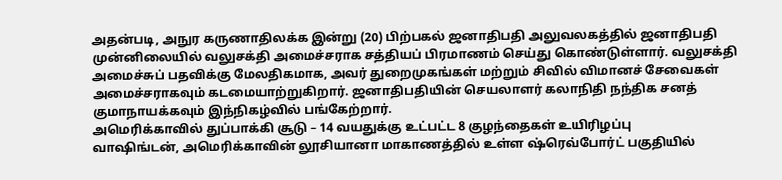அதன்படி, அநுர கருணாதிலக்க இன்று (20) பிற்பகல் ஜனாதிபதி அலுவலகத்தில் ஜனாதிபதி முன்னிலையில் வலுசக்தி அமைச்சராக சத்தியப் பிரமாணம் செய்து கொண்டுள்ளார். வலுசக்தி அமைச்சுப் பதவிக்கு மேலதிகமாக, அவர் துறைமுகங்கள் மற்றும் சிவில் விமானச் சேவைகள் அமைச்சராகவும் கடமையாற்றுகிறார். ஜனாதிபதியின் செயலாளர் கலாநிதி நந்திக சனத் குமாநாயக்கவும் இந்நிகழ்வில் பங்கேற்றார்.
அமெரிக்காவில் துப்பாக்கி சூடு – 14 வயதுக்கு உட்பட்ட 8 குழந்தைகள் உயிரிழப்பு
வாஷிங்டன், அமெரிக்காவின் லூசியானா மாகாணத்தில் உள்ள ஷ்ரெவ்போர்ட் பகுதியில்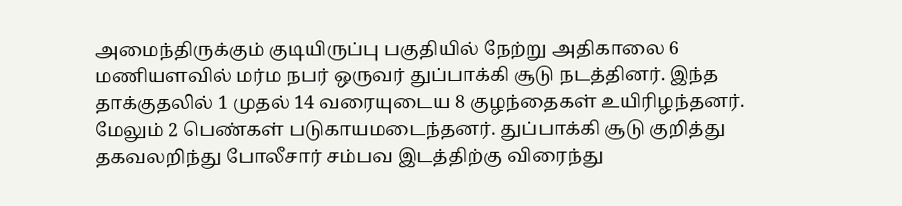அமைந்திருக்கும் குடியிருப்பு பகுதியில் நேற்று அதிகாலை 6 மணியளவில் மர்ம நபர் ஒருவர் துப்பாக்கி சூடு நடத்தினர். இந்த தாக்குதலில் 1 முதல் 14 வரையுடைய 8 குழந்தைகள் உயிரிழந்தனர். மேலும் 2 பெண்கள் படுகாயமடைந்தனர். துப்பாக்கி சூடு குறித்து தகவலறிந்து போலீசார் சம்பவ இடத்திற்கு விரைந்து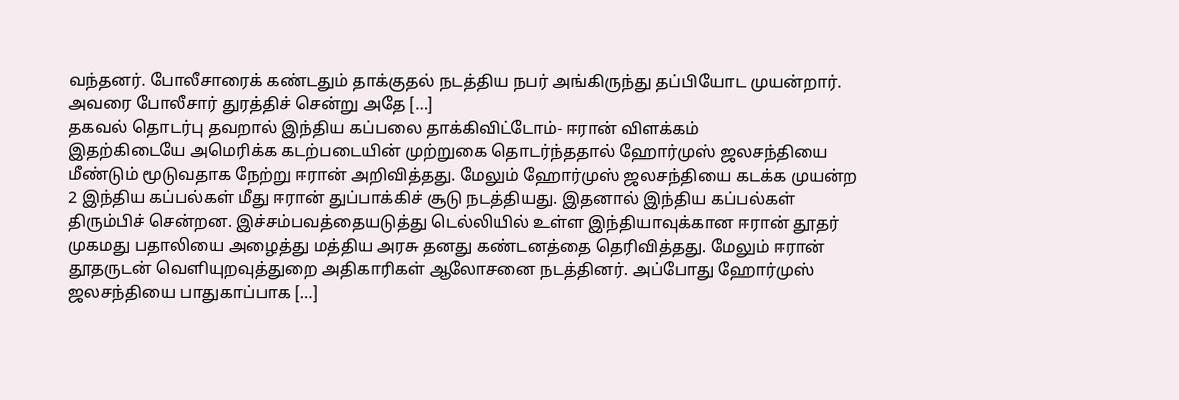வந்தனர். போலீசாரைக் கண்டதும் தாக்குதல் நடத்திய நபர் அங்கிருந்து தப்பியோட முயன்றார். அவரை போலீசார் துரத்திச் சென்று அதே […]
தகவல் தொடர்பு தவறால் இந்திய கப்பலை தாக்கிவிட்டோம்- ஈரான் விளக்கம்
இதற்கிடையே அமெரிக்க கடற்படையின் முற்றுகை தொடர்ந்ததால் ஹோர்முஸ் ஜலசந்தியை மீண்டும் மூடுவதாக நேற்று ஈரான் அறிவித்தது. மேலும் ஹோர்முஸ் ஜலசந்தியை கடக்க முயன்ற 2 இந்திய கப்பல்கள் மீது ஈரான் துப்பாக்கிச் சூடு நடத்தியது. இதனால் இந்திய கப்பல்கள் திரும்பிச் சென்றன. இச்சம்பவத்தையடுத்து டெல்லியில் உள்ள இந்தியாவுக்கான ஈரான் தூதர் முகமது பதாலியை அழைத்து மத்திய அரசு தனது கண்டனத்தை தெரிவித்தது. மேலும் ஈரான் தூதருடன் வெளியுறவுத்துறை அதிகாரிகள் ஆலோசனை நடத்தினர். அப்போது ஹோர்முஸ் ஜலசந்தியை பாதுகாப்பாக […]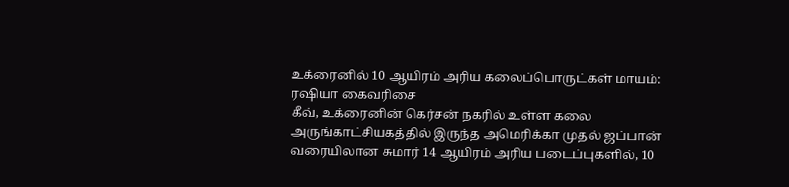உக்ரைனில் 10 ஆயிரம் அரிய கலைப்பொருட்கள் மாயம்: ரஷியா கைவரிசை
கீவ், உக்ரைனின் கெர்சன் நகரில் உள்ள கலை அருங்காட்சியகத்தில் இருந்த அமெரிக்கா முதல் ஜப்பான் வரையிலான சுமார் 14 ஆயிரம் அரிய படைப்புகளில், 10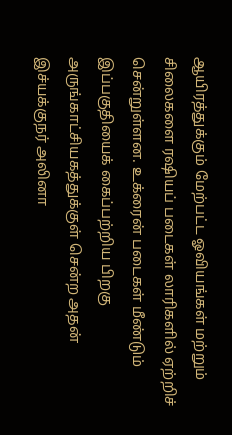ஆயிரத்துக்கும் மேற்பட்ட ஓவியங்கள் மற்றும் சிலைகளை ரஷியப் படைகள் லாரிகளில் ஏற்றிச் சென்றுள்ளன. உக்ரைன் படைகள் மீண்டும் இப்பகுதியைக் கைப்பற்றிய பிறகு அருங்காட்சியகத்துக்குள் சென்ற அதன் இச்யக்குநர் அலினா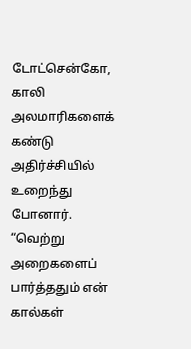டோட்சென்கோ, காலி அலமாரிகளைக் கண்டு அதிர்ச்சியில் உறைந்து போனார். “வெற்று அறைகளைப் பார்த்ததும் என் கால்கள்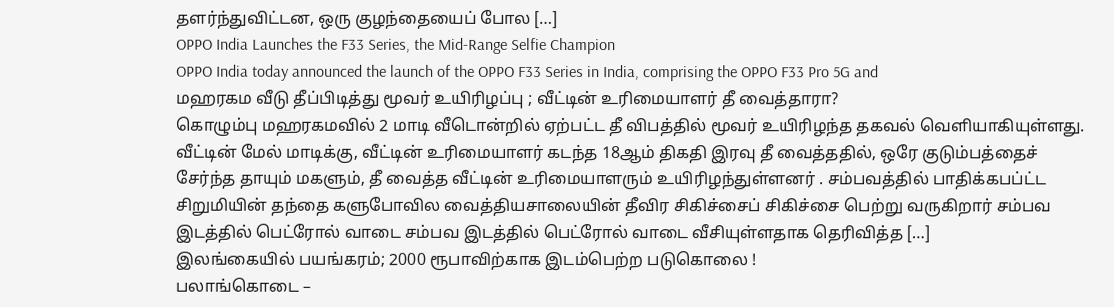தளர்ந்துவிட்டன, ஒரு குழந்தையைப் போல […]
OPPO India Launches the F33 Series, the Mid-Range Selfie Champion
OPPO India today announced the launch of the OPPO F33 Series in India, comprising the OPPO F33 Pro 5G and
மஹரகம வீடு தீப்பிடித்து மூவர் உயிரிழப்பு ; வீட்டின் உரிமையாளர் தீ வைத்தாரா?
கொழும்பு மஹரகமவில் 2 மாடி வீடொன்றில் ஏற்பட்ட தீ விபத்தில் மூவர் உயிரிழந்த தகவல் வெளியாகியுள்ளது. வீட்டின் மேல் மாடிக்கு, வீட்டின் உரிமையாளர் கடந்த 18ஆம் திகதி இரவு தீ வைத்ததில், ஒரே குடும்பத்தைச் சேர்ந்த தாயும் மகளும், தீ வைத்த வீட்டின் உரிமையாளரும் உயிரிழந்துள்ளனர் . சம்பவத்தில் பாதிக்கபப்ட்ட சிறுமியின் தந்தை களுபோவில வைத்தியசாலையின் தீவிர சிகிச்சைப் சிகிச்சை பெற்று வருகிறார் சம்பவ இடத்தில் பெட்ரோல் வாடை சம்பவ இடத்தில் பெட்ரோல் வாடை வீசியுள்ளதாக தெரிவித்த […]
இலங்கையில் பயங்கரம்; 2000 ரூபாவிற்காக இடம்பெற்ற படுகொலை !
பலாங்கொடை –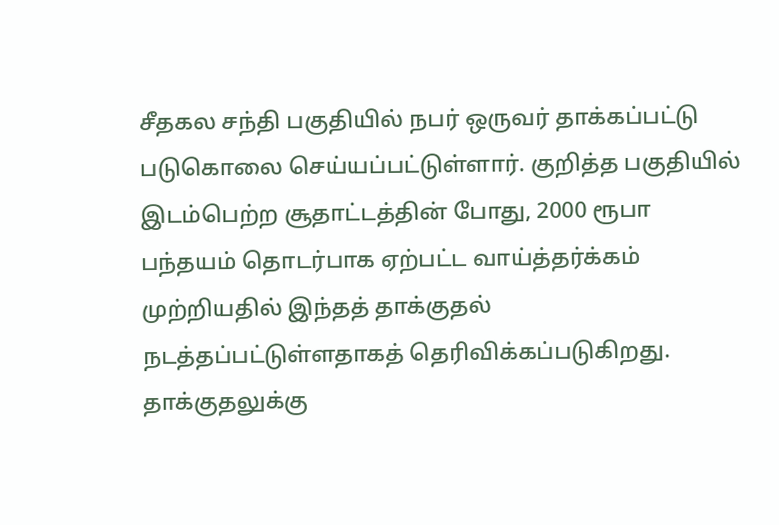சீதகல சந்தி பகுதியில் நபர் ஒருவர் தாக்கப்பட்டு படுகொலை செய்யப்பட்டுள்ளார். குறித்த பகுதியில் இடம்பெற்ற சூதாட்டத்தின் போது, 2000 ரூபா பந்தயம் தொடர்பாக ஏற்பட்ட வாய்த்தர்க்கம் முற்றியதில் இந்தத் தாக்குதல் நடத்தப்பட்டுள்ளதாகத் தெரிவிக்கப்படுகிறது. தாக்குதலுக்கு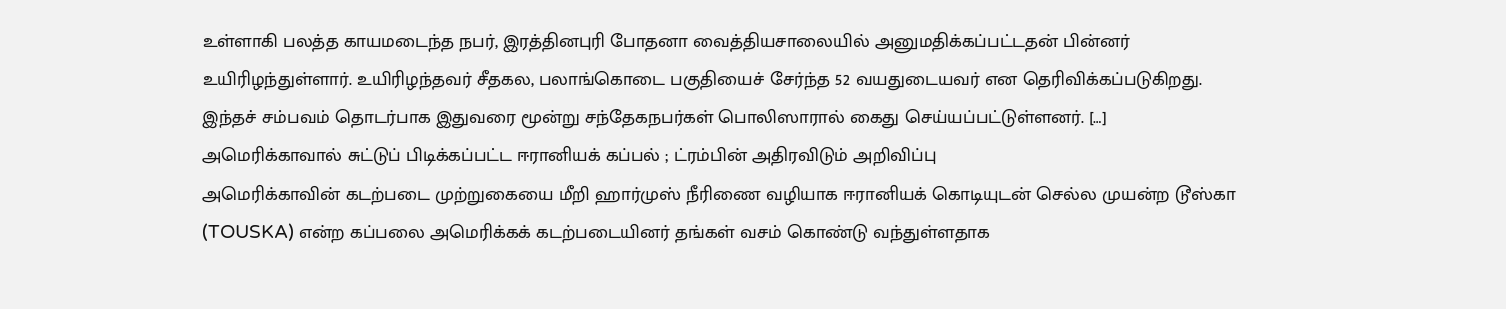உள்ளாகி பலத்த காயமடைந்த நபர், இரத்தினபுரி போதனா வைத்தியசாலையில் அனுமதிக்கப்பட்டதன் பின்னர் உயிரிழந்துள்ளார். உயிரிழந்தவர் சீதகல, பலாங்கொடை பகுதியைச் சேர்ந்த 52 வயதுடையவர் என தெரிவிக்கப்படுகிறது. இந்தச் சம்பவம் தொடர்பாக இதுவரை மூன்று சந்தேகநபர்கள் பொலிஸாரால் கைது செய்யப்பட்டுள்ளனர். […]
அமெரிக்காவால் சுட்டுப் பிடிக்கப்பட்ட ஈரானியக் கப்பல் ; ட்ரம்பின் அதிரவிடும் அறிவிப்பு
அமெரிக்காவின் கடற்படை முற்றுகையை மீறி ஹார்முஸ் நீரிணை வழியாக ஈரானியக் கொடியுடன் செல்ல முயன்ற டூஸ்கா (TOUSKA) என்ற கப்பலை அமெரிக்கக் கடற்படையினர் தங்கள் வசம் கொண்டு வந்துள்ளதாக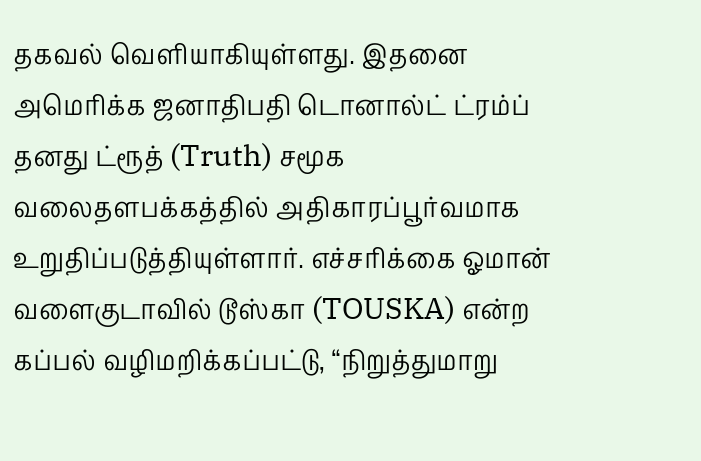தகவல் வெளியாகியுள்ளது. இதனை அமெரிக்க ஜனாதிபதி டொனால்ட் ட்ரம்ப் தனது ட்ரூத் (Truth) சமூக வலைதளபக்கத்தில் அதிகாரப்பூர்வமாக உறுதிப்படுத்தியுள்ளார். எச்சரிக்கை ஓமான் வளைகுடாவில் டூஸ்கா (TOUSKA) என்ற கப்பல் வழிமறிக்கப்பட்டு, “நிறுத்துமாறு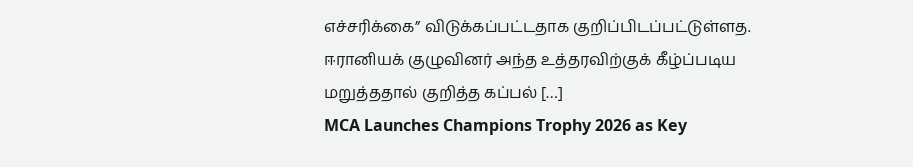எச்சரிக்கை” விடுக்கப்பட்டதாக குறிப்பிடப்பட்டுள்ளத. ஈரானியக் குழுவினர் அந்த உத்தரவிற்குக் கீழ்ப்படிய மறுத்ததால் குறித்த கப்பல் […]
MCA Launches Champions Trophy 2026 as Key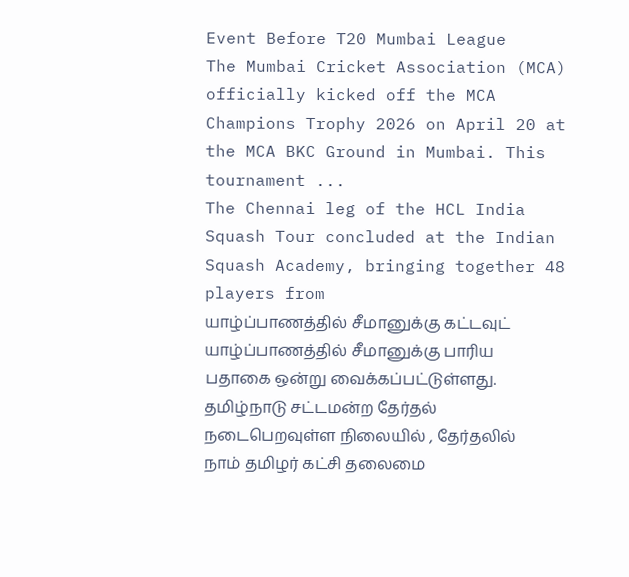Event Before T20 Mumbai League
The Mumbai Cricket Association (MCA) officially kicked off the MCA Champions Trophy 2026 on April 20 at the MCA BKC Ground in Mumbai. This tournament ...
The Chennai leg of the HCL India Squash Tour concluded at the Indian Squash Academy, bringing together 48 players from
யாழ்ப்பாணத்தில் சீமானுக்கு கட்டவுட்
யாழ்ப்பாணத்தில் சீமானுக்கு பாரிய பதாகை ஒன்று வைக்கப்பட்டுள்ளது. தமிழ்நாடு சட்டமன்ற தேர்தல் நடைபெறவுள்ள நிலையில் , தேர்தலில் நாம் தமிழர் கட்சி தலைமை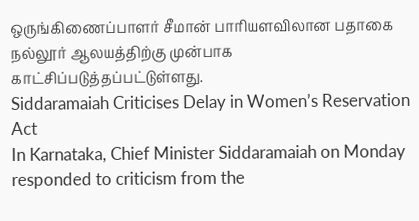ஒருங்கிணைப்பாளர் சீமான் பாரியளவிலான பதாகை நல்லூர் ஆலயத்திற்கு முன்பாக காட்சிப்படுத்தப்பட்டுள்ளது.
Siddaramaiah Criticises Delay in Women’s Reservation Act
In Karnataka, Chief Minister Siddaramaiah on Monday responded to criticism from the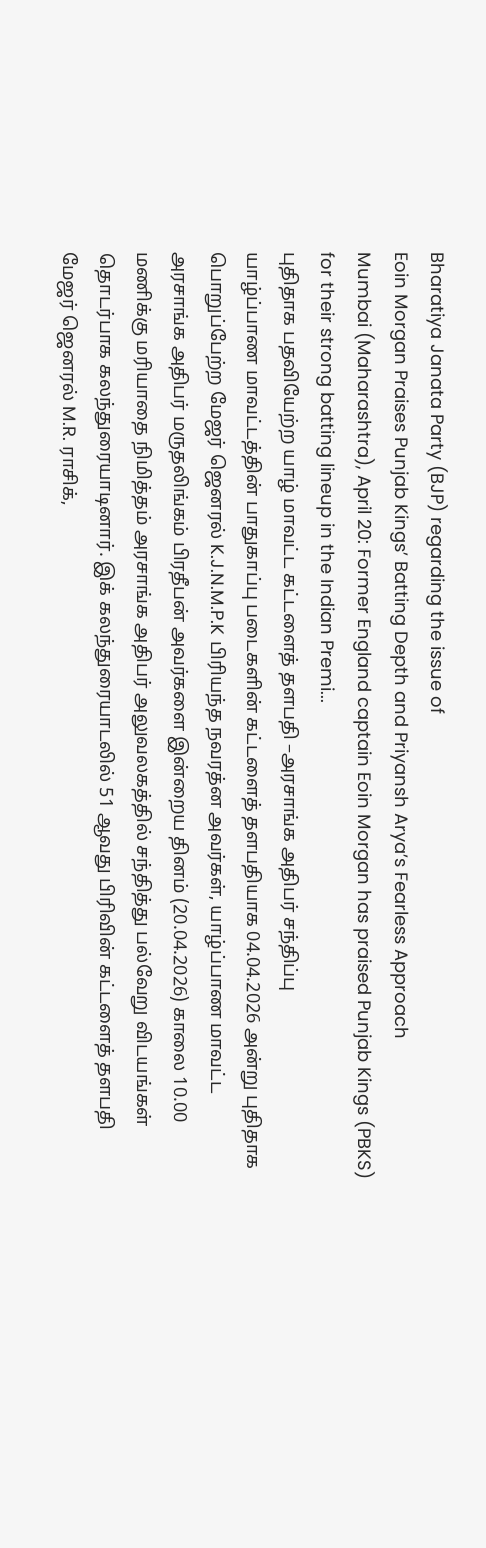Bharatiya Janata Party (BJP) regarding the issue of
Eoin Morgan Praises Punjab Kings’ Batting Depth and Priyansh Arya’s Fearless Approach
Mumbai (Maharashtra), April 20: Former England captain Eoin Morgan has praised Punjab Kings (PBKS) for their strong batting lineup in the Indian Premi...
புதிதாக பதவியேற்ற யாழ் மாவட்ட கட்டளைத் தளபதி –அரசாங்க அதிபர் சந்திப்பு
யாழ்ப்பாண மாவட்டத்தின் பாதுகாப்பு படைகளின் கட்டளைத் தளபதியாக 04.04.2026 அன்று புதிதாக பொறுப்பேற்ற மேஜர் ஜெனரல் K.J.N.M.P.K பிரியந்த நவரத்ன அவர்கள், யாழ்ப்பாண மாவட்ட அரசாங்க அதிபர் மருதலிங்கம் பிரதீபன் அவர்களை இன்றைய தினம் (20.04.2026) காலை 10.00 மணிக்கு மரியாதை நிமித்தம் அரசாங்க அதிபர் அலுவலகத்தில் சந்தித்து பல்வேறு விடயங்கள் தொடர்பாக கலந்துரையாடினார். இக் கலந்துரையாடலில் 51 ஆவது பிரிவின் கட்டளைத் தளபதி மேஜர் ஜெனரல் M.R. ராசிக்,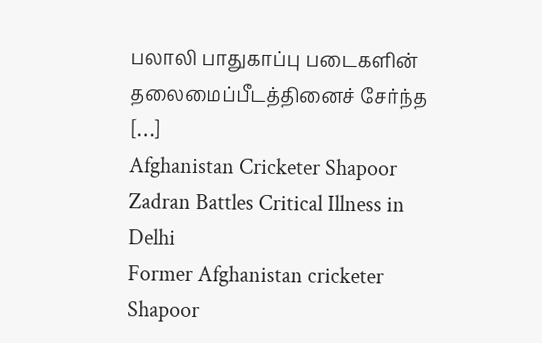பலாலி பாதுகாப்பு படைகளின் தலைமைப்பீடத்தினைச் சேர்ந்த […]
Afghanistan Cricketer Shapoor Zadran Battles Critical Illness in Delhi
Former Afghanistan cricketer Shapoor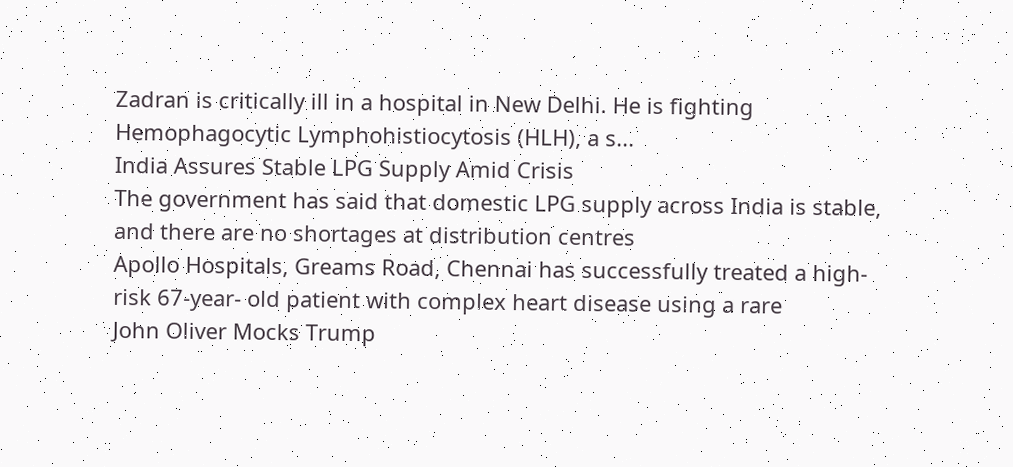Zadran is critically ill in a hospital in New Delhi. He is fighting Hemophagocytic Lymphohistiocytosis (HLH), a s...
India Assures Stable LPG Supply Amid Crisis
The government has said that domestic LPG supply across India is stable, and there are no shortages at distribution centres
Apollo Hospitals, Greams Road, Chennai has successfully treated a high-risk 67-year- old patient with complex heart disease using a rare
John Oliver Mocks Trump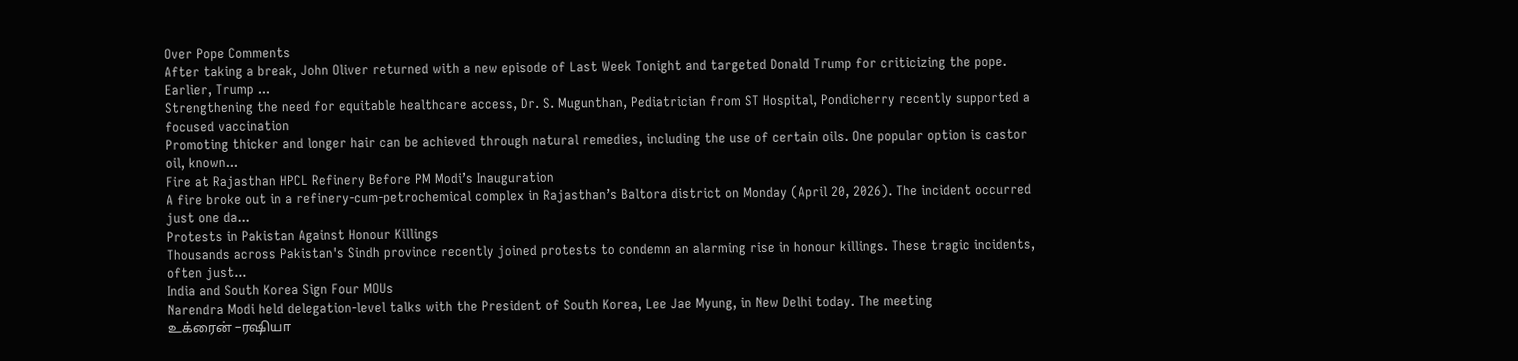Over Pope Comments
After taking a break, John Oliver returned with a new episode of Last Week Tonight and targeted Donald Trump for criticizing the pope. Earlier, Trump ...
Strengthening the need for equitable healthcare access, Dr. S. Mugunthan, Pediatrician from ST Hospital, Pondicherry recently supported a focused vaccination
Promoting thicker and longer hair can be achieved through natural remedies, including the use of certain oils. One popular option is castor oil, known...
Fire at Rajasthan HPCL Refinery Before PM Modi’s Inauguration
A fire broke out in a refinery-cum-petrochemical complex in Rajasthan’s Baltora district on Monday (April 20, 2026). The incident occurred just one da...
Protests in Pakistan Against Honour Killings
Thousands across Pakistan's Sindh province recently joined protests to condemn an alarming rise in honour killings. These tragic incidents, often just...
India and South Korea Sign Four MOUs
Narendra Modi held delegation-level talks with the President of South Korea, Lee Jae Myung, in New Delhi today. The meeting
உக்ரைன் –ரஷியா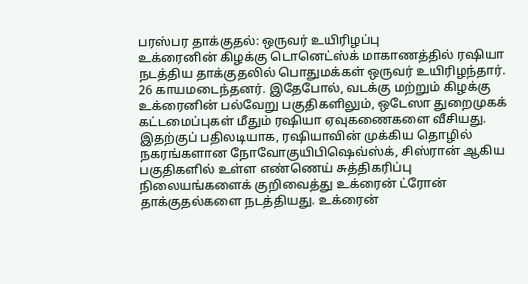பரஸ்பர தாக்குதல்: ஒருவர் உயிரிழப்பு
உக்ரைனின் கிழக்கு டொனெட்ஸ்க் மாகாணத்தில் ரஷியா நடத்திய தாக்குதலில் பொதுமக்கள் ஒருவர் உயிரிழந்தார். 26 காயமடைந்தனர். இதேபோல், வடக்கு மற்றும் கிழக்கு உக்ரைனின் பல்வேறு பகுதிகளிலும், ஒடேஸா துறைமுகக் கட்டமைப்புகள் மீதும் ரஷியா ஏவுகணைகளை வீசியது. இதற்குப் பதிலடியாக, ரஷியாவின் முக்கிய தொழில் நகரங்களான நோவோகுயிபிஷெவ்ஸ்க், சிஸ்ரான் ஆகிய பகுதிகளில் உள்ள எண்ணெய் சுத்திகரிப்பு நிலையங்களைக் குறிவைத்து உக்ரைன் ட்ரோன் தாக்குதல்களை நடத்தியது. உக்ரைன்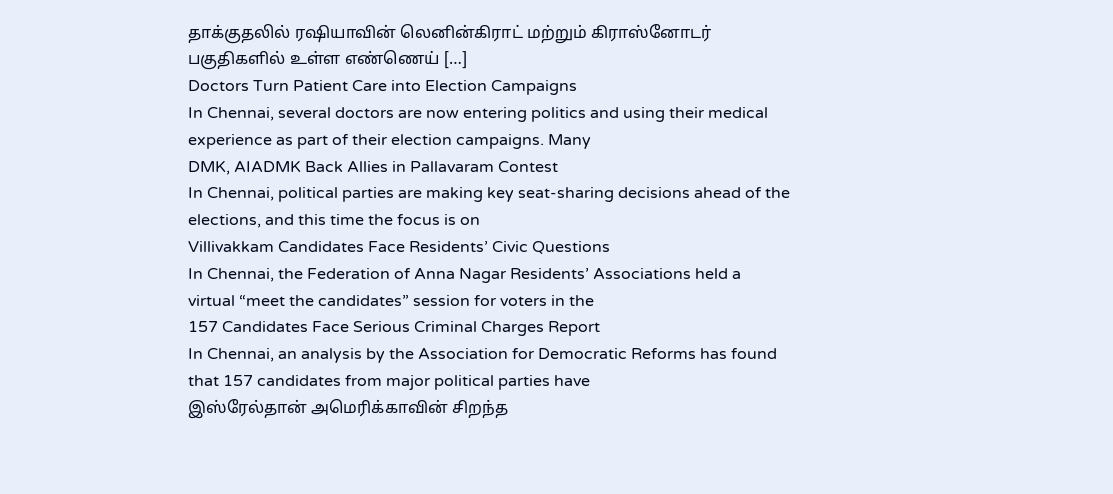தாக்குதலில் ரஷியாவின் லெனின்கிராட் மற்றும் கிராஸ்னோடர் பகுதிகளில் உள்ள எண்ணெய் […]
Doctors Turn Patient Care into Election Campaigns
In Chennai, several doctors are now entering politics and using their medical experience as part of their election campaigns. Many
DMK, AIADMK Back Allies in Pallavaram Contest
In Chennai, political parties are making key seat-sharing decisions ahead of the elections, and this time the focus is on
Villivakkam Candidates Face Residents’ Civic Questions
In Chennai, the Federation of Anna Nagar Residents’ Associations held a virtual “meet the candidates” session for voters in the
157 Candidates Face Serious Criminal Charges Report
In Chennai, an analysis by the Association for Democratic Reforms has found that 157 candidates from major political parties have
இஸ்ரேல்தான் அமெரிக்காவின் சிறந்த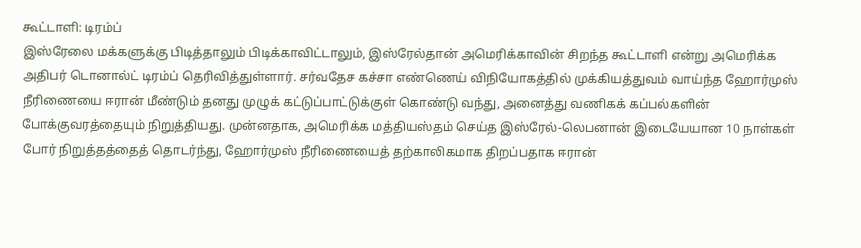கூட்டாளி: டிரம்ப்
இஸ்ரேலை மக்களுக்கு பிடித்தாலும் பிடிக்காவிட்டாலும், இஸ்ரேல்தான் அமெரிக்காவின் சிறந்த கூட்டாளி என்று அமெரிக்க அதிபர் டொனால்ட் டிரம்ப் தெரிவித்துள்ளார். சர்வதேச கச்சா எண்ணெய் விநியோகத்தில் முக்கியத்துவம் வாய்ந்த ஹோர்முஸ் நீரிணையை ஈரான் மீண்டும் தனது முழுக் கட்டுப்பாட்டுக்குள் கொண்டு வந்து, அனைத்து வணிகக் கப்பல்களின் போக்குவரத்தையும் நிறுத்தியது. முன்னதாக, அமெரிக்க மத்தியஸ்தம் செய்த இஸ்ரேல்-லெபனான் இடையேயான 10 நாள்கள் போர் நிறுத்தத்தைத் தொடர்ந்து, ஹோர்முஸ் நீரிணையைத் தற்காலிகமாக திறப்பதாக ஈரான்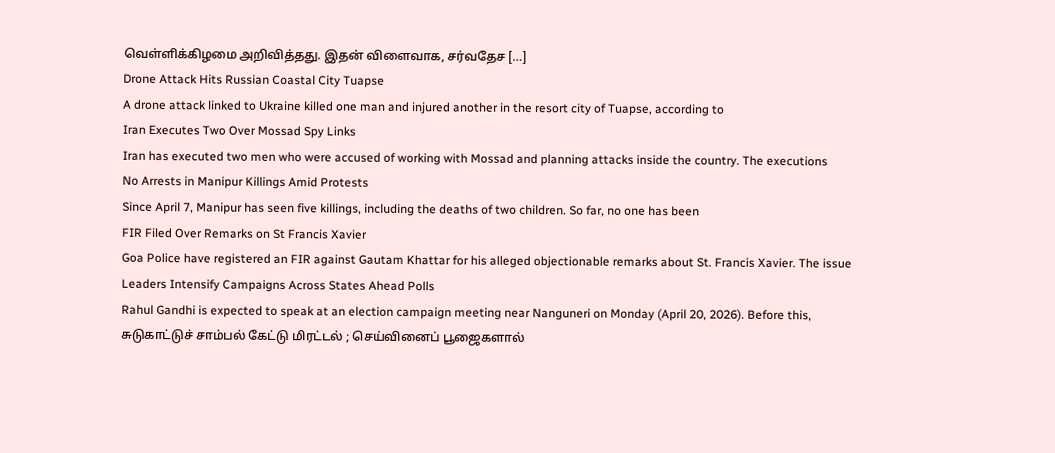வெள்ளிக்கிழமை அறிவித்தது. இதன் விளைவாக, சர்வதேச […]
Drone Attack Hits Russian Coastal City Tuapse
A drone attack linked to Ukraine killed one man and injured another in the resort city of Tuapse, according to
Iran Executes Two Over Mossad Spy Links
Iran has executed two men who were accused of working with Mossad and planning attacks inside the country. The executions
No Arrests in Manipur Killings Amid Protests
Since April 7, Manipur has seen five killings, including the deaths of two children. So far, no one has been
FIR Filed Over Remarks on St Francis Xavier
Goa Police have registered an FIR against Gautam Khattar for his alleged objectionable remarks about St. Francis Xavier. The issue
Leaders Intensify Campaigns Across States Ahead Polls
Rahul Gandhi is expected to speak at an election campaign meeting near Nanguneri on Monday (April 20, 2026). Before this,
சுடுகாட்டுச் சாம்பல் கேட்டு மிரட்டல் ; செய்வினைப் பூஜைகளால்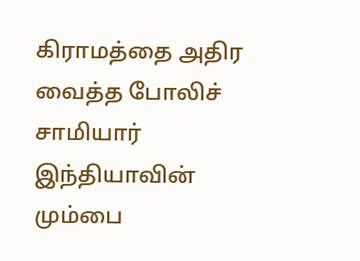கிராமத்தை அதிர வைத்த போலிச் சாமியார்
இந்தியாவின் மும்பை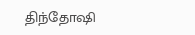திந்தோஷி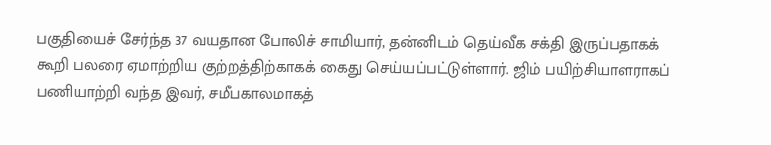பகுதியைச் சேர்ந்த 37 வயதான போலிச் சாமியார், தன்னிடம் தெய்வீக சக்தி இருப்பதாகக் கூறி பலரை ஏமாற்றிய குற்றத்திற்காகக் கைது செய்யப்பட்டுள்ளார். ஜிம் பயிற்சியாளராகப் பணியாற்றி வந்த இவர், சமீபகாலமாகத்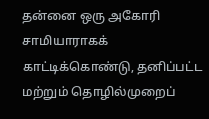தன்னை ஒரு அகோரி சாமியாராகக் காட்டிக்கொண்டு, தனிப்பட்ட மற்றும் தொழில்முறைப்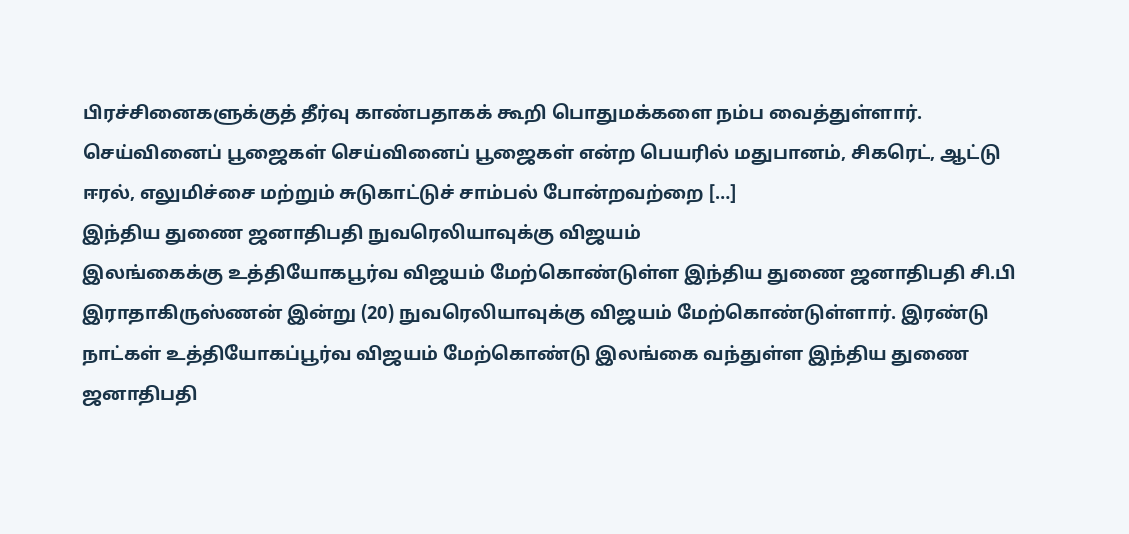பிரச்சினைகளுக்குத் தீர்வு காண்பதாகக் கூறி பொதுமக்களை நம்ப வைத்துள்ளார். செய்வினைப் பூஜைகள் செய்வினைப் பூஜைகள் என்ற பெயரில் மதுபானம், சிகரெட், ஆட்டு ஈரல், எலுமிச்சை மற்றும் சுடுகாட்டுச் சாம்பல் போன்றவற்றை […]
இந்திய துணை ஜனாதிபதி நுவரெலியாவுக்கு விஜயம்
இலங்கைக்கு உத்தியோகபூர்வ விஜயம் மேற்கொண்டுள்ள இந்திய துணை ஜனாதிபதி சி.பி இராதாகிருஸ்ணன் இன்று (20) நுவரெலியாவுக்கு விஜயம் மேற்கொண்டுள்ளார். இரண்டு நாட்கள் உத்தியோகப்பூர்வ விஜயம் மேற்கொண்டு இலங்கை வந்துள்ள இந்திய துணை ஜனாதிபதி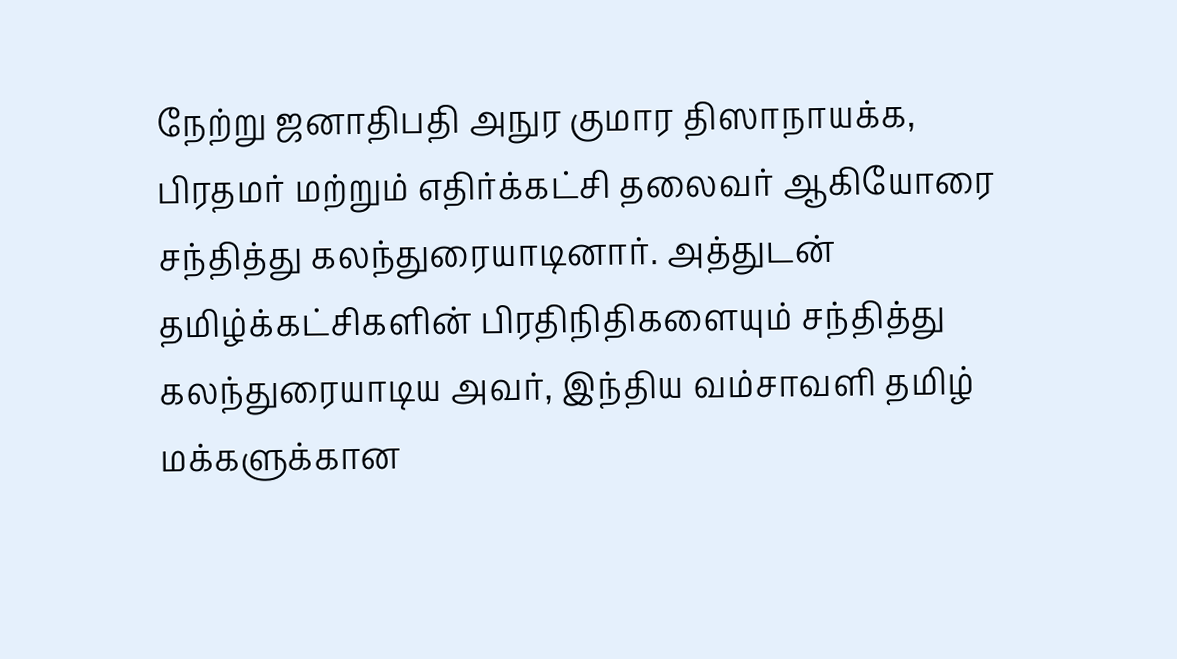நேற்று ஜனாதிபதி அநுர குமார திஸாநாயக்க, பிரதமர் மற்றும் எதிர்க்கட்சி தலைவர் ஆகியோரை சந்தித்து கலந்துரையாடினார். அத்துடன் தமிழ்க்கட்சிகளின் பிரதிநிதிகளையும் சந்தித்து கலந்துரையாடிய அவர், இந்திய வம்சாவளி தமிழ் மக்களுக்கான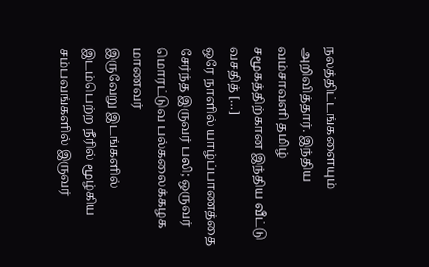நலத்திட்டங்களையும் அறிவித்தார். இந்திய வம்சாவளி தமிழ் சமூகத்திற்கான இந்திய வீட்டு வசதித் […]
ஒரே நாளில் யாழ்ப்பாணத்தை சேர்ந்த இருவர் பலி; ஒருவர் மொரட்டுவ பல்கலைக்கழக மாணவர்
இருவேறு இடங்களில் இடம்பெற்ற நீரில் மூழ்கிய சம்பவங்களில் இருவர்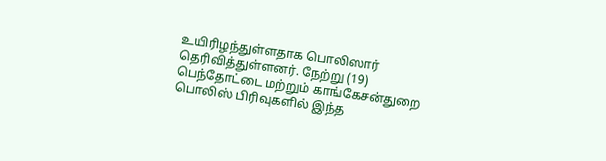உயிரிழந்துள்ளதாக பொலிஸார் தெரிவித்துள்ளனர். நேற்று (19) பெந்தோட்டை மற்றும் காங்கேசன்துறை பொலிஸ் பிரிவுகளில் இந்த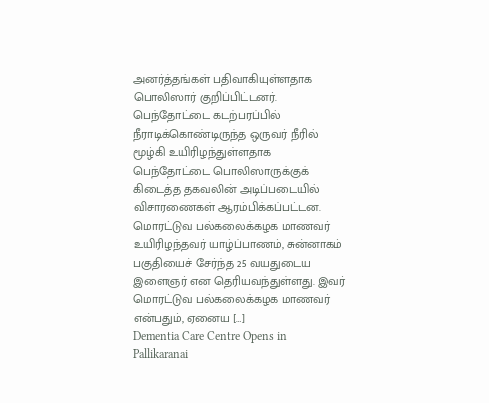அனர்த்தங்கள் பதிவாகியுள்ளதாக பொலிஸார் குறிப்பிட்டனர். பெந்தோட்டை கடற்பரப்பில் நீராடிக்கொண்டிருந்த ஒருவர் நீரில் மூழ்கி உயிரிழந்துள்ளதாக பெந்தோட்டை பொலிஸாருக்குக் கிடைத்த தகவலின் அடிப்படையில் விசாரணைகள் ஆரம்பிக்கப்பட்டன. மொரட்டுவ பல்கலைக்கழக மாணவர் உயிரிழந்தவர் யாழ்ப்பாணம், சுன்னாகம் பகுதியைச் சேர்ந்த 25 வயதுடைய இளைஞர் என தெரியவந்துள்ளது. இவர் மொரட்டுவ பல்கலைக்கழக மாணவர் என்பதும், ஏனைய […]
Dementia Care Centre Opens in Pallikaranai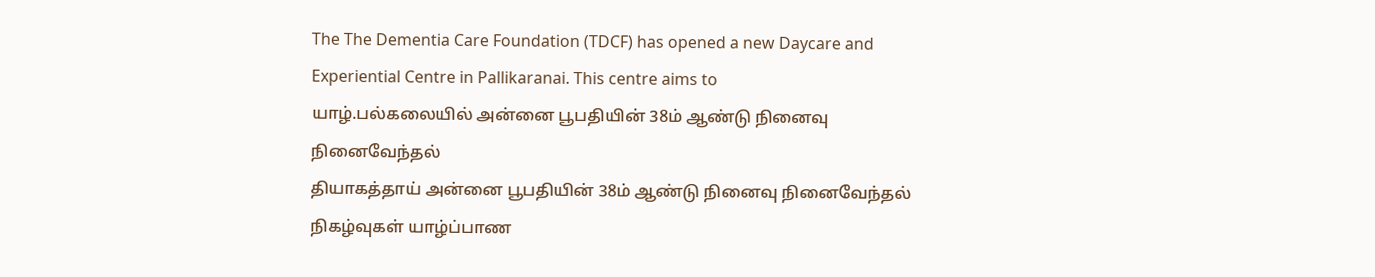The The Dementia Care Foundation (TDCF) has opened a new Daycare and Experiential Centre in Pallikaranai. This centre aims to
யாழ்.பல்கலையில் அன்னை பூபதியின் 38ம் ஆண்டு நினைவு நினைவேந்தல்
தியாகத்தாய் அன்னை பூபதியின் 38ம் ஆண்டு நினைவு நினைவேந்தல் நிகழ்வுகள் யாழ்ப்பாண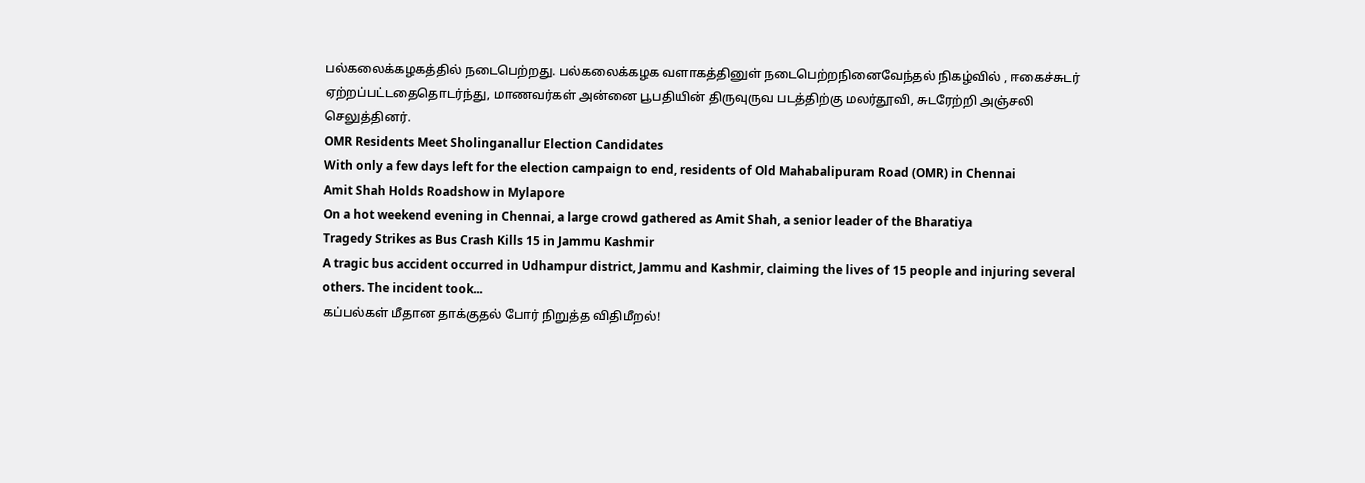பல்கலைக்கழகத்தில் நடைபெற்றது. பல்கலைக்கழக வளாகத்தினுள் நடைபெற்றநினைவேந்தல் நிகழ்வில் , ஈகைச்சுடர் ஏற்றப்பட்டதைதொடர்ந்து, மாணவர்கள் அன்னை பூபதியின் திருவுருவ படத்திற்கு மலர்தூவி, சுடரேற்றி அஞ்சலி செலுத்தினர்.
OMR Residents Meet Sholinganallur Election Candidates
With only a few days left for the election campaign to end, residents of Old Mahabalipuram Road (OMR) in Chennai
Amit Shah Holds Roadshow in Mylapore
On a hot weekend evening in Chennai, a large crowd gathered as Amit Shah, a senior leader of the Bharatiya
Tragedy Strikes as Bus Crash Kills 15 in Jammu Kashmir
A tragic bus accident occurred in Udhampur district, Jammu and Kashmir, claiming the lives of 15 people and injuring several others. The incident took...
கப்பல்கள் மீதான தாக்குதல் போர் நிறுத்த விதிமீறல்!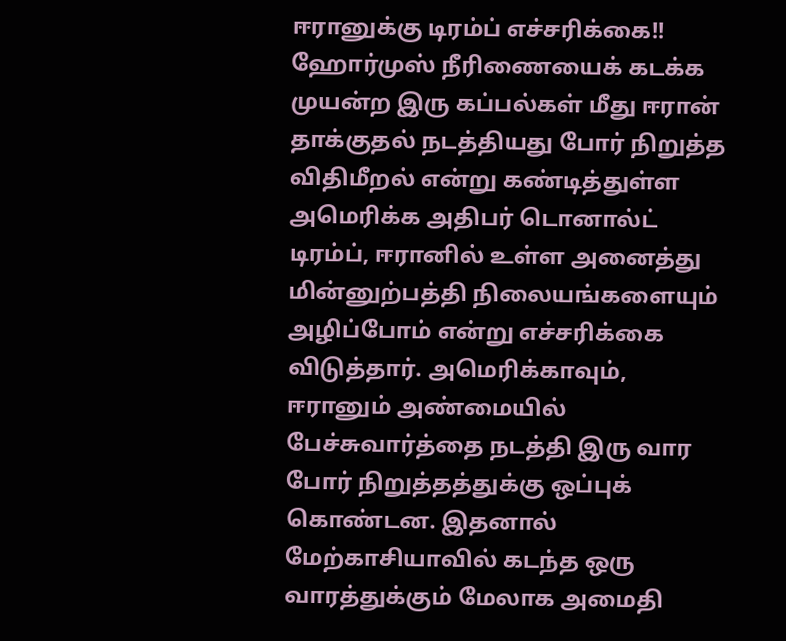ஈரானுக்கு டிரம்ப் எச்சரிக்கை!!
ஹோர்முஸ் நீரிணையைக் கடக்க முயன்ற இரு கப்பல்கள் மீது ஈரான் தாக்குதல் நடத்தியது போர் நிறுத்த விதிமீறல் என்று கண்டித்துள்ள அமெரிக்க அதிபர் டொனால்ட் டிரம்ப், ஈரானில் உள்ள அனைத்து மின்னுற்பத்தி நிலையங்களையும் அழிப்போம் என்று எச்சரிக்கை விடுத்தார். அமெரிக்காவும், ஈரானும் அண்மையில் பேச்சுவார்த்தை நடத்தி இரு வார போர் நிறுத்தத்துக்கு ஒப்புக் கொண்டன. இதனால் மேற்காசியாவில் கடந்த ஒரு வாரத்துக்கும் மேலாக அமைதி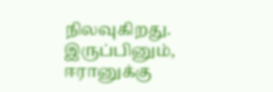நிலவுகிறது. இருப்பினும், ஈரானுக்கு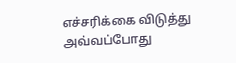எச்சரிக்கை விடுத்து அவ்வப்போது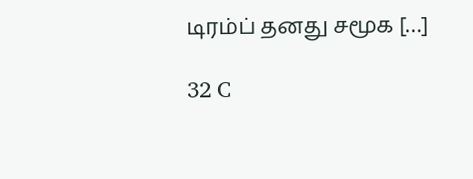டிரம்ப் தனது சமூக […]

32 C